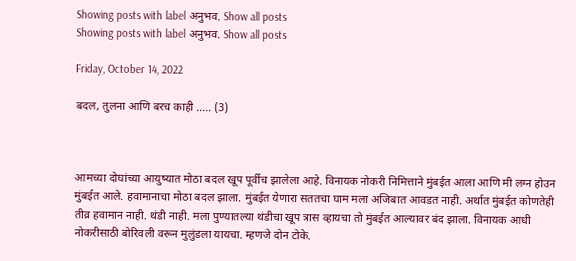Showing posts with label अनुभव. Show all posts
Showing posts with label अनुभव. Show all posts

Friday, October 14, 2022

बदल, तुलना आणि बरच काही ..... (3)



आमच्या दोघांच्या आयुष्यात मोठा बदल खूप पूर्वीच झालेला आहे. विनायक नोकरी निमित्ताने मुंबईत आला आणि मी लग्न होउन मुंबईत आले. हवामानाचा मोठा बदल झाला. मुंबईत येणारा सततचा घाम मला अजिबात आवडत नाही. अर्थात मुंबईत कोणतेही तीव्र हवामान नाही. थंडी नाही. मला पुण्यातल्या थंडीचा खूप त्रास व्हायचा तो मुंबईत आल्यावर बंद झाला. विनायक आधी नोकरीसाठी बोरिवली वरून मुलुंडला यायचा. म्हणजे दोन टोके.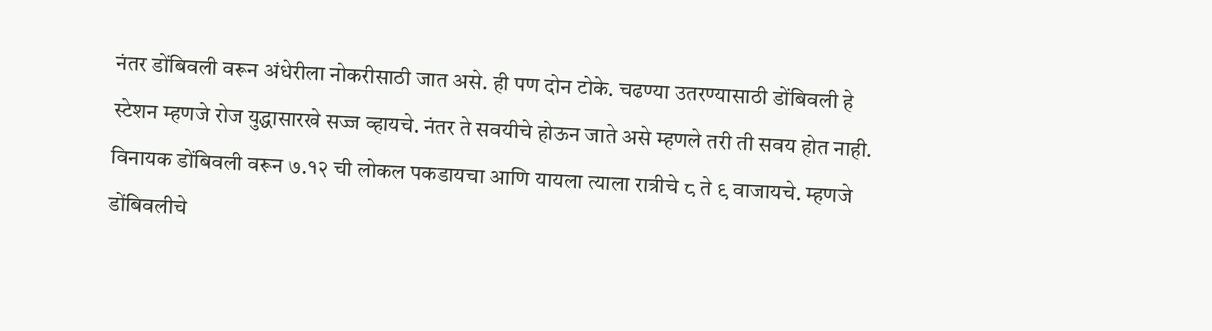नंतर डोंबिवली वरून अंधेरीला नोकरीसाठी जात असे. ही पण दोन टोके. चढण्या उतरण्यासाठी डोंबिवली हे स्टेशन म्हणजे रोज युद्धासारखे सज्ज व्हायचे. नंतर ते सवयीचे होऊन जाते असे म्हणले तरी ती सवय होत नाही. विनायक डोंबिवली वरून ७.१२ ची लोकल पकडायचा आणि यायला त्याला रात्रीचे ८ ते ९ वाजायचे. म्हणजे डोंबिवलीचे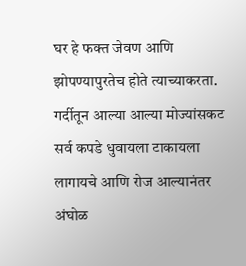घर हे फक्त जेवण आणि झोपण्यापुरतेच होते त्याच्याकरता. गर्दीतून आल्या आल्या मोज्यांसकट सर्व कपडे धुवायला टाकायला लागायचे आणि रोज आल्यानंतर अंघोळ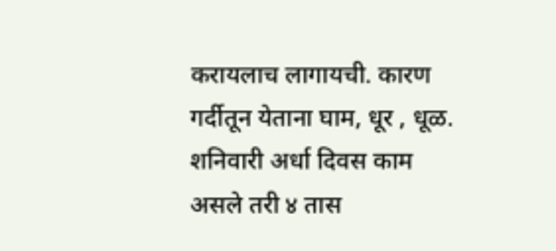करायलाच लागायची. कारण गर्दीतून येताना घाम, धूर , धूळ. शनिवारी अर्धा दिवस काम असले तरी ४ तास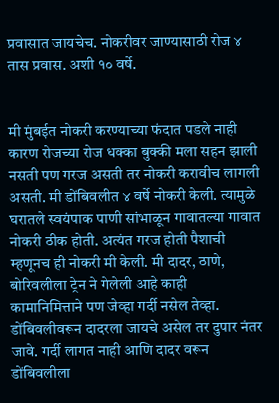प्रवासात जायचेच. नोकरीवर जाण्यासाठी रोज ४ तास प्रवास. अशी १० वर्षे.


मी मुंबईत नोकरी करण्याच्या फंदात पडले नाही कारण रोजच्या रोज धक्का बुक्की मला सहन झाली नसती पण गरज असती तर नोकरी करावीच लागली असती. मी डोंबिवलीत ४ वर्षे नोकरी केली. त्यामुळे घरातले स्वयंपाक पाणी सांभाळून गावातल्या गावात नोकरी ठीक होती. अत्यंत गरज होती पैशाची म्हणूनच ही नोकरी मी केली. मी दादर, ठाणे, बोरिवलीला ट्रेन ने गेलेली आहे काही कामानिमित्ताने पण जेव्हा गर्दी नसेल तेव्हा. डोंबिवलीवरून दादरला जायचे असेल तर दुपार नंतर जावे. गर्दी लागत नाही आणि दादर वरून डोंबिवलीला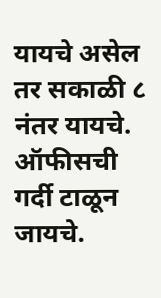यायचे असेल तर सकाळी ८ नंतर यायचे. ऑफीसची गर्दी टाळून जायचे.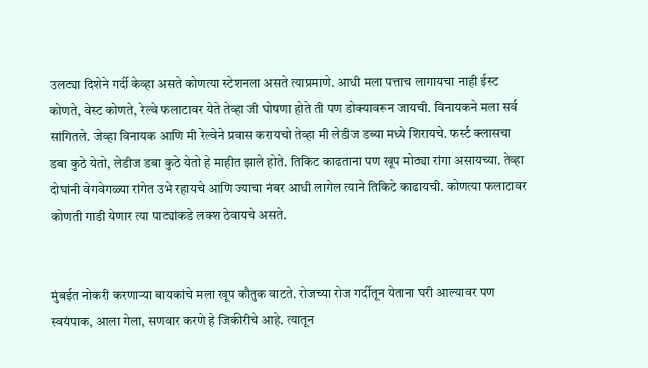उलट्या दिशेने गर्दी केव्हा असते कोणत्या स्टेशनला असते त्याप्रमाणे. आधी मला पत्ताच लागायचा नाही ईस्ट कोणते, वेस्ट कोणते, रेल्वे फलाटावर येते तेव्हा जी घोषणा होते ती पण डोक्यावरून जायची. विनायकने मला सर्व सांगितले. जेव्हा विनायक आणि मी रेल्वेने प्रवास करायचो तेव्हा मी लेडीज डब्या मध्ये शिरायचे. फर्स्ट क्लासचा डबा कुठे येतो, लेडीज डबा कुठे येतो हे माहीत झाले होते. तिकिट काढताना पण खूप मोठ्या रांगा असायच्या. तेव्हा दोघांनी वेगवेगळ्या रांगेत उभे रहायचे आणि ज्याचा नंबर आधी लागेल त्याने तिकिटे काढायची. कोणत्या फलाटावर कोणती गाडी येणार त्या पाट्यांकडे लक्श ठेवायचे असते.


मुंबईत नोकरी करणाऱ्या बायकांचे मला खूप कौतुक वाटते. रोजच्या रोज गर्दीतून येताना घरी आल्यावर पण स्वयंपाक, आला गेला, सणवार करणे हे जिकीरीचे आहे. त्यातून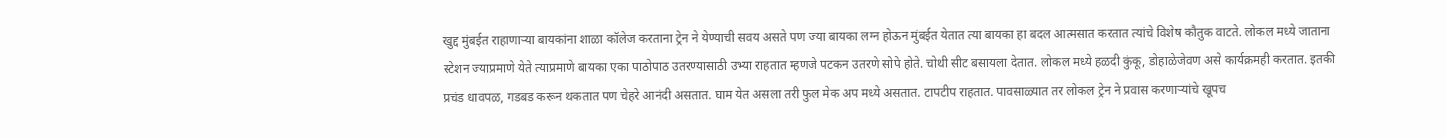खुद्द मुंबईत राहाणाऱ्या बायकांना शाळा कॉलेज करताना ट्रेन ने येण्याची सवय असते पण ज्या बायका लग्न होऊन मुंबईत येतात त्या बायका हा बदल आत्मसात करतात त्यांचे विशेष कौतुक वाटते. लोकल मध्ये जाताना स्टेशन ज्याप्रमाणे येते त्याप्रमाणे बायका एका पाठोपाठ उतरण्यासाठी उभ्या राहतात म्हणजे पटकन उतरणे सोपे होते. चोथी सीट बसायला देतात. लोकल मध्ये हळदी कुंकू, डोहाळेजेवण असे कार्यक्रमही करतात. इतकी प्रचंड धावपळ, गडबड करून थकतात पण चेहरे आनंदी असतात. घाम येत असला तरी फुल मेक अप मध्ये असतात. टापटीप राहतात. पावसाळ्यात तर लोकल ट्रेन ने प्रवास करणाऱ्यांचे खूपच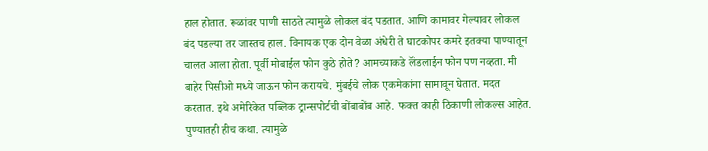हाल होतात. रूळांवर पाणी साठते त्यामुळे लोकल बंद पडतात. आणि कामावर गेल्यावर लोकल बंद पडल्या तर जास्तच हाल. विनायक एक दोन वेळा अंधेरी ते घाटकोपर कमरे इतक्या पाण्यातून चालत आला होता. पूर्वी मोबाईल फोन कुठे होते? आमच्याकडे लॅंडलाईन फोन पण नव्हता. मी बाहेर पिसीओ मध्ये जाऊन फोन करायचे. मुंबईचे लोक एकमेकांना सामावून घेतात. मदत करतात. इथे अमेरिकेत पब्लिक ट्रान्सपोर्टची बोंबाबोंब आहे. फक्त काही ठिकाणी लोकल्स आहेत. पुण्यातही हीच कथा. त्यामुळे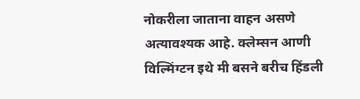नोकरीला जाताना वाहन असणे अत्यावश्यक आहे. क्लेम्सन आणी विल्मिंग्टन इथे मी बसने बरीच हिंडली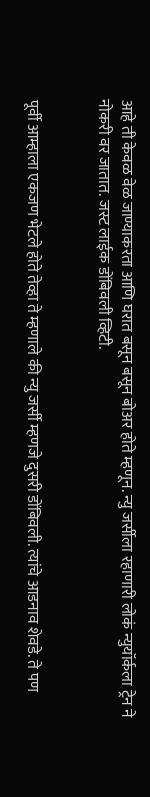आहे ती केवळ वेळ जाण्याकरता आणि घरात बसून बसून बोअर होते म्हणून. न्यु जर्सीला रहाणारी लोकं न्युयॉर्कला ट्रेन ने नोकरी वर जातात. जस्ट लाईक डोंबिवली व्हिटी.


पूर्वी आम्हाला एकजण भेटले होते तेव्हा ते म्हणाले की न्यु जर्सी म्हणजे दुसरी डोंबिवली. त्यांचे आडनाव शेवडे. ते पण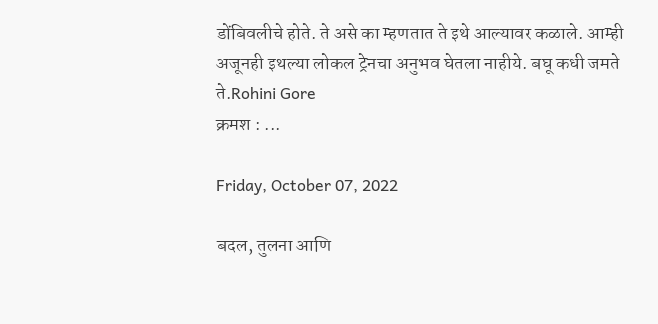डोंबिवलीचे होते. ते असे का म्हणतात ते इथे आल्यावर कळाले. आम्ही अजूनही इथल्या लोकल ट्रेनचा अनुभव घेतला नाहीये. बघू कधी जमते ते.Rohini Gore
क्रमश : ...

Friday, October 07, 2022

बदल, तुलना आणि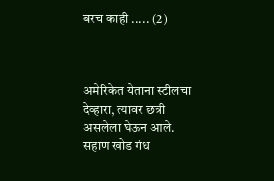बरच काही ..... (2)



अमेरिकेत येताना स्टीलचा देव्हारा, त्यावर छत्री असलेला घेऊन आले. सहाण खोड गंध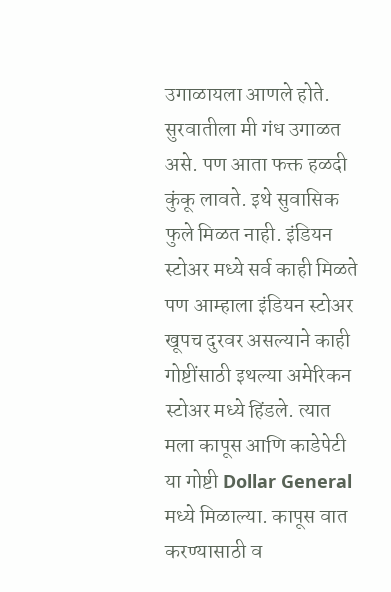उगाळायला आणले होते. सुरवातीला मी गंध उगाळत असे. पण आता फक्त हळदी कुंकू लावते. इथे सुवासिक फुले मिळत नाही. इंडियन स्टोअर मध्ये सर्व काही मिळते पण आम्हाला इंडियन स्टोअर खूपच दुरवर असल्याने काही गोष्टींसाठी इथल्या अमेरिकन स्टोअर मध्ये हिंडले. त्यात मला कापूस आणि काडेपेटी या गोष्टी Dollar General मध्ये मिळाल्या. कापूस वात करण्यासाठी व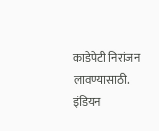काडेपेटी निरांजन लावण्यासाठी. इंडियन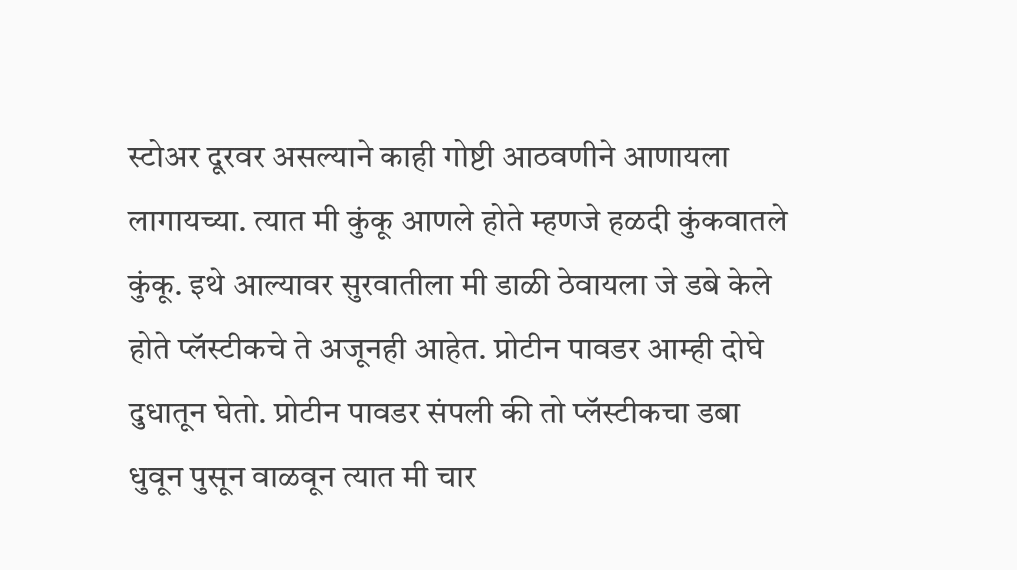स्टोअर दूरवर असल्याने काही गोष्टी आठवणीने आणायला लागायच्या. त्यात मी कुंकू आणले होते म्हणजे हळदी कुंकवातले कुंकू. इथे आल्यावर सुरवातीला मी डाळी ठेवायला जे डबे केले होते प्लॅस्टीकचे ते अजूनही आहेत. प्रोटीन पावडर आम्ही दोघे दुधातून घेतो. प्रोटीन पावडर संपली की तो प्लॅस्टीकचा डबा धुवून पुसून वाळवून त्यात मी चार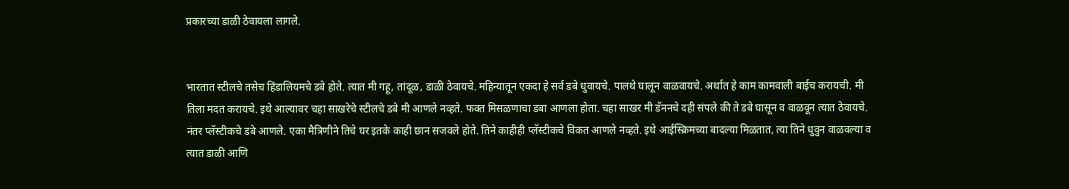प्रकारच्या डाळी ठेवायला लागले.


भारतात स्टीलचे तसेच हिंडालियमचे डबे होते. त्यात मी गहू, तांदूळ, डाळी ठेवायचे. महिन्यातून एकदा हे सर्व डबे धुवायचे. पालथे घालून वाळवायचे. अर्थात हे काम कामवाली बाईच करायची. मी तिला मदत करायचे. इथे आल्यावर चहा साखरेचे स्टीलचे डबे मी आणले नव्हते. फक्त मिसळणाचा डबा आणला होता. चहा साखर मी डॅननचे दही संपले की ते डबे घासून व वाळवून त्यात ठेवायचे. नंतर प्लॅस्टीकचे डबे आणले. एका मैत्रिणीने तिचे घर इतके काही छान सजवले होते. तिने काहीही प्लॅस्टीकचे विकत आणले नव्हते. इथे आईस्क्रिमच्या बादल्या मिळतात, त्या तिने धुवुन वाळवल्या व त्यात डाळी आणि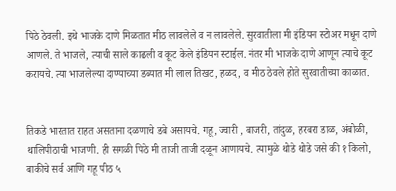पिठे ठेवली. इथे भाजके दाणे मिळतात मीठ लावलेले व न लावलेले. सुरवातीला मी इंडियन स्टोअर मधून दाणे आणले. ते भाजले, त्याची साले काढली व कूट केले इंडियन स्टाईल. नंतर मी भाजके दाणे आणून त्याचे कूट करायचे. त्या भाजलेल्या दाण्याच्या डब्यात मी लाल तिखट, हळद, व मीठ ठेवले होते सुरवातीच्या काळात.


तिकडे भारतात राहत असताना दळणाचे डबे असायचे. गहू, ज्वारी , बाजरी, तांदुळ, हरबरा डाळ, अंबोळी, थालिपीठाची भाजणी. ही सगळी पिठे मी ताजी ताजी दळून आणायचे. त्यामुळे थोडे थोडे जसे की १ किलो, बाकीचे सर्व आणि गहू पीठ ५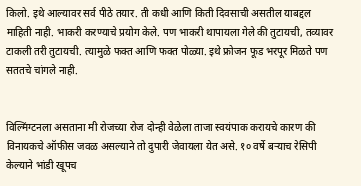किलो. इथे आल्यावर सर्व पीठे तयार. ती कधी आणि किती दिवसाची असतील याबद्दल माहिती नाही. भाकरी करण्याचे प्रयोग केले. पण भाकरी थापायला गेले की तुटायची, तव्यावर टाकली तरी तुटायची. त्यामुळे फक्त आणि फक्त पोळ्या. इथे फ्रोजन फूड भरपूर मिळते पण सततचे चांगले नाही.


विल्मिंग्टनला असताना मी रोजच्या रोज दोन्ही वेळेला ताजा स्वयंपाक करायचे कारण की विनायकचे ऑफीस जवळ असल्याने तो दुपारी जेवायला येत असे. १० वर्षे बऱ्याच रेसिपी केल्याने भांडी खूपच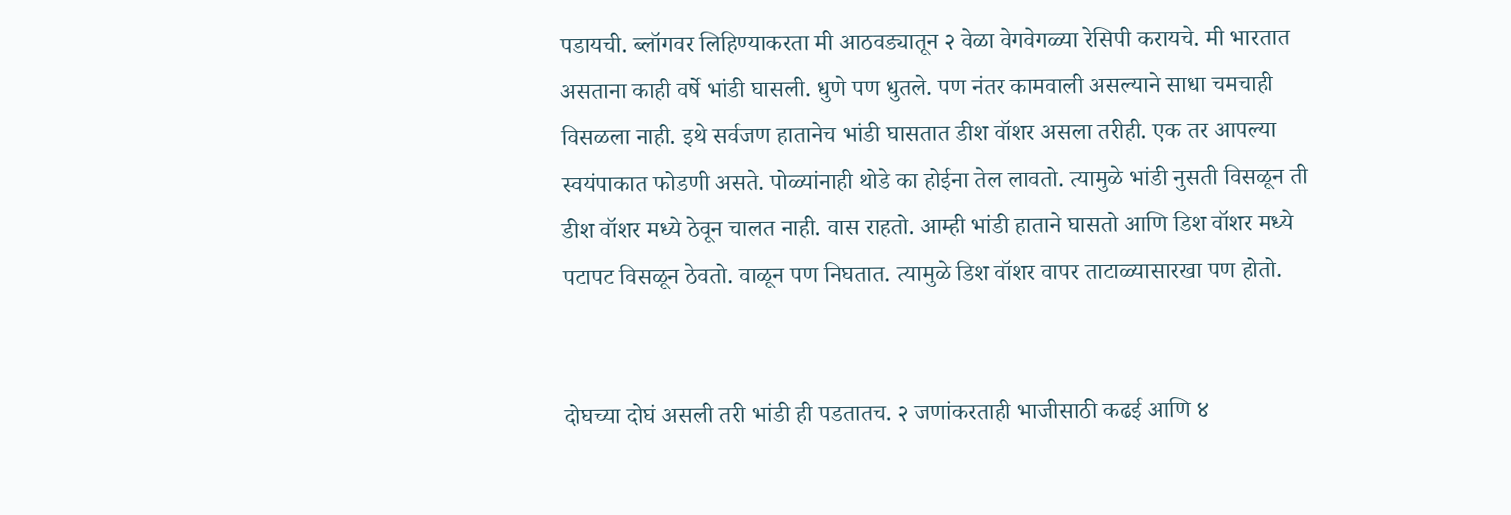पडायची. ब्लॉगवर लिहिण्याकरता मी आठवड्यातून २ वेळा वेगवेगळ्या रेसिपी करायचे. मी भारतात असताना काही वर्षे भांडी घासली. धुणे पण धुतले. पण नंतर कामवाली असल्याने साधा चमचाही विसळला नाही. इथे सर्वजण हातानेच भांडी घासतात डीश वॉशर असला तरीही. एक तर आपल्या स्वयंपाकात फोडणी असते. पोळ्यांनाही थोडे का होईना तेल लावतो. त्यामुळे भांडी नुसती विसळून ती डीश वॉशर मध्ये ठेवून चालत नाही. वास राहतो. आम्ही भांडी हाताने घासतो आणि डिश वॉशर मध्ये पटापट विसळून ठेवतो. वाळून पण निघतात. त्यामुळे डिश वॉशर वापर ताटाळ्यासारखा पण होतो.


दोघच्या दोघं असली तरी भांडी ही पडतातच. २ जणांकरताही भाजीसाठी कढई आणि ४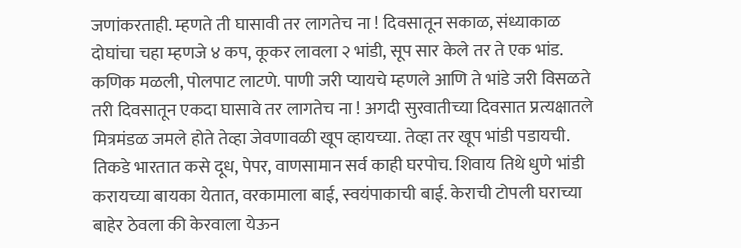जणांकरताही. म्हणते ती घासावी तर लागतेच ना ! दिवसातून सकाळ, संध्याकाळ दोघांचा चहा म्हणजे ४ कप, कूकर लावला २ भांडी, सूप सार केले तर ते एक भांड. कणिक मळली, पोलपाट लाटणे. पाणी जरी प्यायचे म्हणले आणि ते भांडे जरी विसळते तरी दिवसातून एकदा घासावे तर लागतेच ना ! अगदी सुरवातीच्या दिवसात प्रत्यक्षातले मित्रमंडळ जमले होते तेव्हा जेवणावळी खूप व्हायच्या. तेव्हा तर खूप भांडी पडायची. तिकडे भारतात कसे दूध, पेपर, वाणसामान सर्व काही घरपोच. शिवाय तिथे धुणे भांडी करायच्या बायका येतात, वरकामाला बाई, स्वयंपाकाची बाई. केराची टोपली घराच्या बाहेर ठेवला की केरवाला येऊन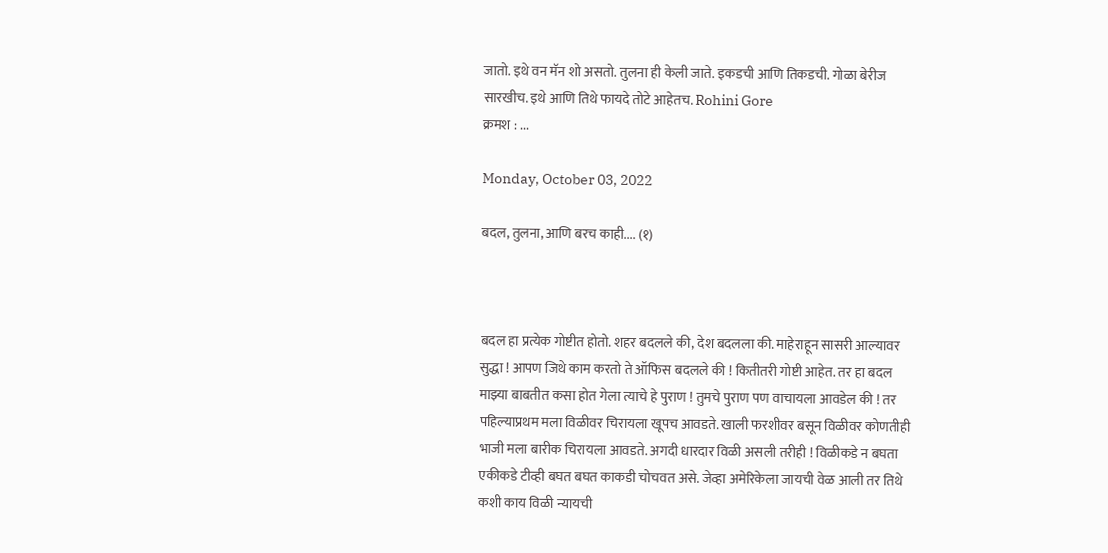जातो. इथे वन मॅन शो असतो. तुलना ही केली जाते. इकडची आणि तिकडची. गोळा बेरीज सारखीच. इथे आणि तिथे फायदे तोटे आहेतच. Rohini Gore
क्रमश : ...

Monday, October 03, 2022

बदल, तुलना, आणि बरच काही.... (१)



बदल हा प्रत्येक गोष्टीत होतो. शहर बदलले की, देश बदलला की. माहेराहून सासरी आल्यावर सुद्धा ! आपण जिथे काम करतो ते ऑफिस बदलले की ! कितीतरी गोष्टी आहेत. तर हा बदल माझ्या बाबतीत कसा होत गेला त्याचे हे पुराण ! तुमचे पुराण पण वाचायला आवडेल की ! तर पहिल्याप्रथम मला विळीवर चिरायला खूपच आवडते. खाली फरशीवर बसून विळीवर कोणतीही भाजी मला बारीक चिरायला आवडते. अगदी धारदार विळी असली तरीही ! विळीकडे न बघता एकीकडे टीव्ही बघत बघत काकडी चोचवत असे. जेव्हा अमेरिकेला जायची वेळ आली तर तिथे कशी काय विळी न्यायची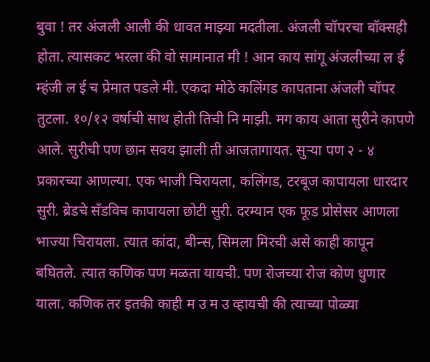बुवा ! तर अंजली आली की धावत माझ्या मदतीला. अंजली चॉपरचा बॉक्सही होता. त्यासकट भरला की वो सामानात मी ! आन काय सांगू अंजलीच्या ल ई म्हंजी ल ई च प्रेमात पडले मी. एकदा मोठे कलिंगड कापताना अंजली चॉपर तुटला. १०/१२ वर्षाची साथ होती तिची नि माझी. मग काय आता सुरीने कापणे आले. सुरीची पण छान सवय झाली ती आजतागायत. सुऱ्या पण २ - ४ प्रकारच्या आणल्या. एक भाजी चिरायला, कलिंगड, टरबूज कापायला धारदार सुरी. ब्रेडचे सॅंडविच कापायला छोटी सुरी. दरम्यान एक फूड प्रोसेसर आणला भाज्या चिरायला. त्यात कांदा, बीन्स, सिमला मिरची असे काही कापून बघितले. त्यात कणिक पण मळता यायची. पण रोजच्या रोज कोण धुणार याला. कणिक तर इतकी काही म उ म उ व्हायची की त्याच्या पोळ्या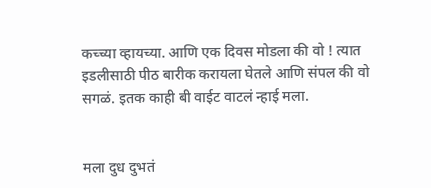कच्च्या व्हायच्या. आणि एक दिवस मोडला की वो ! त्यात इडलीसाठी पीठ बारीक करायला घेतले आणि संपल की वो सगळं. इतक काही बी वाईट वाटलं न्हाई मला.


मला दुध दुभतं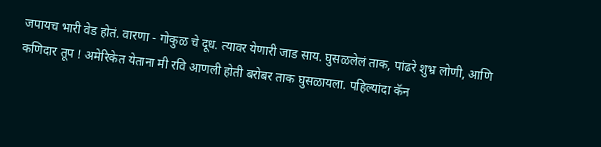जपायच भारी वेड होतं. वारणा - गोकुळ चे दूध. त्यावर येणारी जाड साय. घुसळलेलं ताक, पांढरे शुभ्र लोणी, आणि कणिदार तूप ! अमेरिकेत येताना मी रवि आणली होती बरोबर ताक घुसळायला. पहिल्यांदा कॅन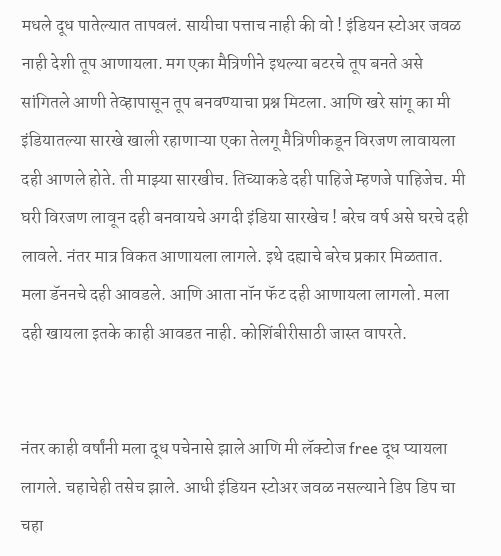मधले दूध पातेल्यात तापवलं. सायीचा पत्ताच नाही की वो ! इंडियन स्टोअर जवळ नाही देशी तूप आणायला. मग एका मैत्रिणीने इथल्या बटरचे तूप बनते असे सांगितले आणी तेव्हापासून तूप बनवण्याचा प्रश्न मिटला. आणि खरे सांगू का मी इंडियातल्या सारखे खाली रहाणाऱ्या एका तेलगू मैत्रिणीकडून विरजण लावायला दही आणले होते. ती माझ्या सारखीच. तिच्याकडे दही पाहिजे म्हणजे पाहिजेच. मी घरी विरजण लावून दही बनवायचे अगदी इंडिया सारखेच ! बरेच वर्ष असे घरचे दही लावले. नंतर मात्र विकत आणायला लागले. इथे दह्याचे बरेच प्रकार मिळतात. मला डॅननचे दही आवडले. आणि आता नॉन फॅट दही आणायला लागलो. मला दही खायला इतके काही आवडत नाही. कोशिंबीरीसाठी जास्त वापरते.


नंतर काही वर्षांनी मला दूध पचेनासे झाले आणि मी लॅक्टोज free दूध प्यायला लागले. चहाचेही तसेच झाले. आधी इंडियन स्टोअर जवळ नसल्याने डिप डिप चा चहा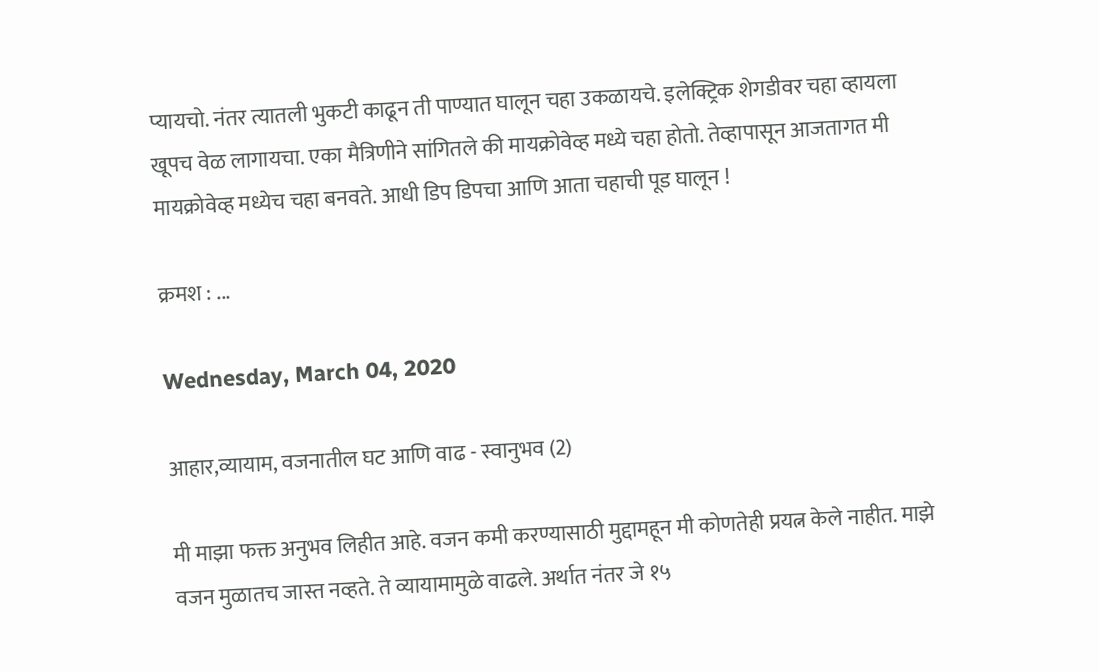प्यायचो. नंतर त्यातली भुकटी काढून ती पाण्यात घालून चहा उकळायचे. इलेक्ट्रिक शेगडीवर चहा व्हायला खूपच वेळ लागायचा. एका मैत्रिणीने सांगितले की मायक्रोवेव्ह मध्ये चहा होतो. तेव्हापासून आजतागत मी मायक्रोवेव्ह मध्येच चहा बनवते. आधी डिप डिपचा आणि आता चहाची पूड घालून !

क्रमश : ...

Wednesday, March 04, 2020

आहार,व्यायाम, वजनातील घट आणि वाढ - स्वानुभव (2)

मी माझा फक्त अनुभव लिहीत आहे. वजन कमी करण्यासाठी मुद्दामहून मी कोणतेही प्रयत्न केले नाहीत. माझे वजन मुळातच जास्त नव्हते. ते व्यायामामुळे वाढले. अर्थात नंतर जे १५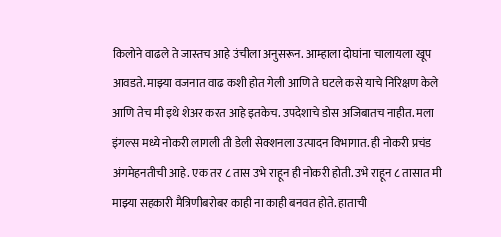किलोने वाढले ते जास्तच आहे उंचीला अनुसरून. आम्हाला दोघांना चालायला खूप आवडते. माझ्या वजनात वाढ कशी होत गेली आणि ते घटले कसे याचे निरिक्षण केले आणि तेच मी इथे शेअर करत आहे इतकेच. उपदेशाचे डोस अजिबातच नाहीत. मला इंगल्स मध्ये नोकरी लागली ती डेली सेक्शनला उत्पादन विभागात. ही नोकरी प्रचंड अंगमेहनतीची आहे. एक तर ८ तास उभे राहून ही नोकरी होती. उभे राहून ८ तासात मी माझ्या सहकारी मैत्रिणीबरोबर काही ना काही बनवत होते. हाताची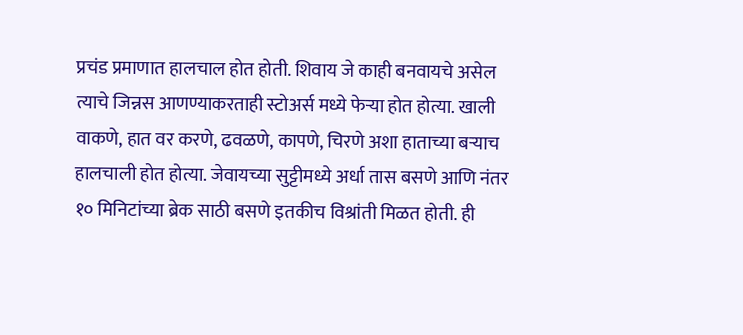प्रचंड प्रमाणात हालचाल होत होती. शिवाय जे काही बनवायचे असेल त्याचे जिन्नस आणण्याकरताही स्टोअर्स मध्ये फेऱ्या होत होत्या. खाली वाकणे, हात वर करणे, ढवळणे, कापणे, चिरणे अशा हाताच्या बऱ्याच हालचाली होत होत्या. जेवायच्या सुट्टीमध्ये अर्धा तास बसणे आणि नंतर १० मिनिटांच्या ब्रेक साठी बसणे इतकीच विश्रांती मिळत होती. ही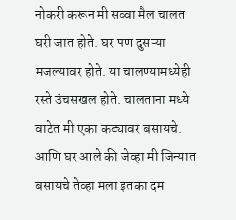नोकरी करून मी सव्वा मैल चालत घरी जात होते. घर पण दुसऱ्या मजल्यावर होते. या चालण्यामध्येही रस्ते उंचसखल होते. चालताना मध्ये वाटेत मी एका कट्यावर बसायचे. आणि घर आले की जेव्हा मी जिन्यात बसायचे तेव्हा मला इतका दम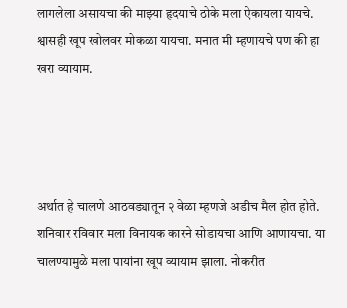लागलेला असायचा की माझ्या हृदयाचे ठोके मला ऐकायला यायचे. श्वासही खूप खोलवर मोकळा यायचा. मनात मी म्हणायचे पण की हा खरा व्यायाम.




अर्थात हे चालणे आठवड्यातून २ वेळा म्हणजे अडीच मैल होत होते. शनिवार रविवार मला विनायक कारने सोडायचा आणि आणायचा. या चालण्यामुळे मला पायांना खूप व्यायाम झाला. नोकरीत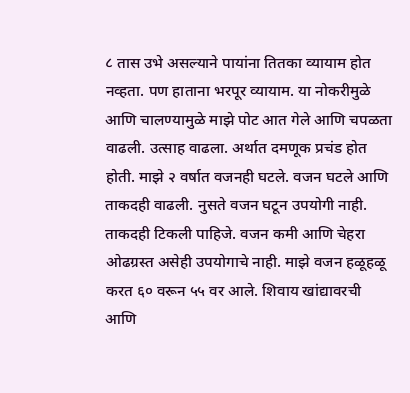८ तास उभे असल्याने पायांना तितका व्यायाम होत नव्हता. पण हाताना भरपूर व्यायाम. या नोकरीमुळे आणि चालण्यामुळे माझे पोट आत गेले आणि चपळता वाढली. उत्साह वाढला. अर्थात दमणूक प्रचंड होत होती. माझे २ वर्षात वजनही घटले. वजन घटले आणि ताकदही वाढली. नुसते वजन घटून उपयोगी नाही. ताकदही टिकली पाहिजे. वजन कमी आणि चेहरा ओढग्रस्त असेही उपयोगाचे नाही. माझे वजन हळूहळू करत ६० वरून ५५ वर आले. शिवाय खांद्यावरची आणि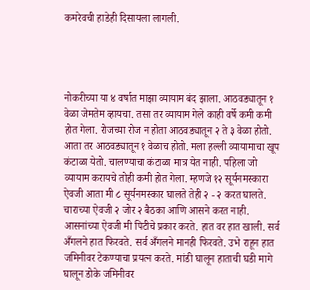कमरेवची हाडेही दिसायला लागली.




नोकरीच्या या ४ वर्षात माझा व्यायाम बंद झाला. आठवड्यातून १ वेळा जेमतेम व्हायचा. तसा तर व्यायाम गेले काही वर्षे कमी कमी होत गेला. रोजच्या रोज न होता आठवड्यातून २ ते ३ वेळा होतो. आता तर आठवड्यातून १ वेळाच होतो. मला हल्ली व्यायामाचा खूप कंटाळा येतो. चालण्याचा कंटाळा मात्र येत नाही. पहिला जो व्यायाम करायचे तोही कमी होत गेला. म्हणजे १२ सूर्यनमस्कारा ऐवजी आता मी ८ सूर्यनमस्कार घालते तेही २ - २ करत घालते. चाराच्या ऐवजी २ जोर २ बैठका आणि आसने करत नाही. आसनांच्या ऐवजी मी पिटीचे प्रकार करते. हात वर हात खाली. सर्व अँगलने हात फिरवते. सर्व अँगलने मानही फिरवते. उभे राहून हात जमिनीवर टेकण्याचा प्रयत्न करते. मांडी घालून हाताची घडी मागे घालून डोके जमिनीवर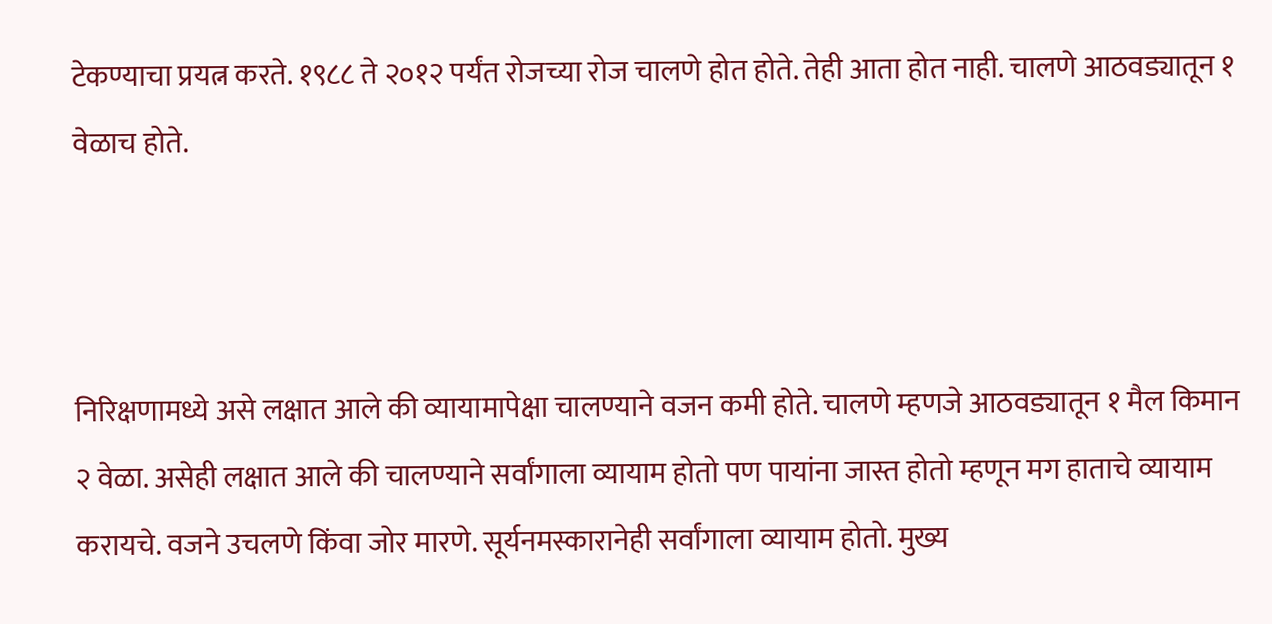टेकण्याचा प्रयत्न करते. १९८८ ते २०१२ पर्यंत रोजच्या रोज चालणे होत होते. तेही आता होत नाही. चालणे आठवड्यातून १ वेळाच होते.



निरिक्षणामध्ये असे लक्षात आले की व्यायामापेक्षा चालण्याने वजन कमी होते. चालणे म्हणजे आठवड्यातून १ मैल किमान २ वेळा. असेही लक्षात आले की चालण्याने सर्वांगाला व्यायाम होतो पण पायांना जास्त होतो म्हणून मग हाताचे व्यायाम करायचे. वजने उचलणे किंवा जोर मारणे. सूर्यनमस्कारानेही सर्वांगाला व्यायाम होतो. मुख्य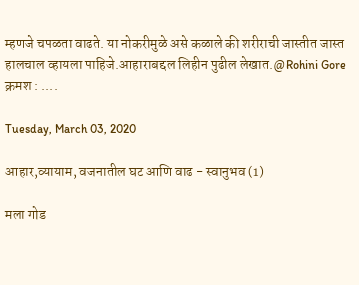म्हणजे चपळता वाढते. या नोकरीमुळे असे कळाले की शरीराची जास्तीत जास्त हालचाल व्हायला पाहिजे.आहाराबद्दल लिहीन पुढील लेखात.@Rohini Gore
क्रमश : ....

Tuesday, March 03, 2020

आहार,व्यायाम, वजनातील घट आणि वाढ - स्वानुभव (1)

मला गोड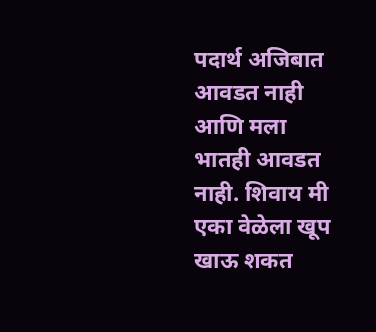पदार्थ अजिबात आवडत नाही आणि मला भातही आवडत नाही. शिवाय मी एका वेळेला खूप खाऊ शकत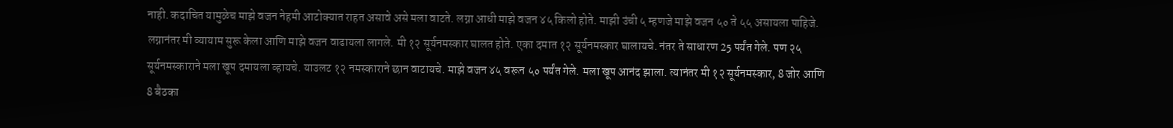नाही. कदाचित यामुळेच माझे वजन नेहमी आटोक्यात राहत असावे असे मला वाटते. लग्ना आधी माझे वजन ४५ किलो होते. माझी उंची ५ म्हणजे माझे वजन ५० ते ५५ असायला पाहिजे. लग्नानंतर मी व्यायाम सुरू केला आणि माझे वजन वाढायला लागले. मी १२ सूर्यनमस्कार घालत होते. एका दमात १२ सूर्यनमस्कार घालायचे. नंतर ते साधारण 25 पर्यंत गेले. पण २५ सूर्यनमस्काराने मला खूप दमायला व्हायचे. याउलट १२ नमस्काराने छान वाटायचे. माझे वजन ४५ वरून ५० पर्यंत गेले. मला खूप आनंद झाला. त्यानंतर मी १२ सूर्यनमस्कार, 8 जोर आणि 8 बैठका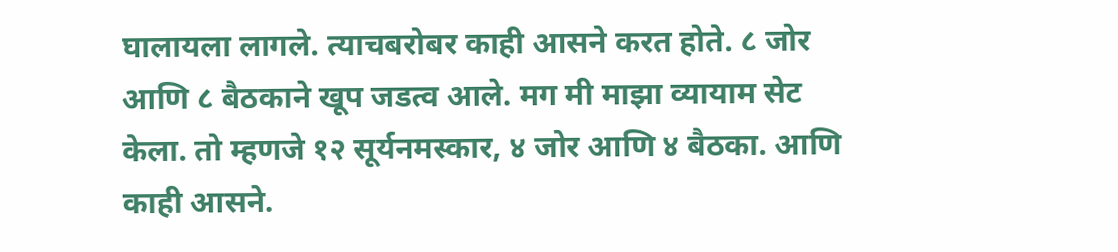घालायला लागले. त्याचबरोबर काही आसने करत होते. ८ जोर आणि ८ बैठकाने खूप जडत्व आले. मग मी माझा व्यायाम सेट केला. तो म्हणजे १२ सूर्यनमस्कार, ४ जोर आणि ४ बैठका. आणि काही आसने.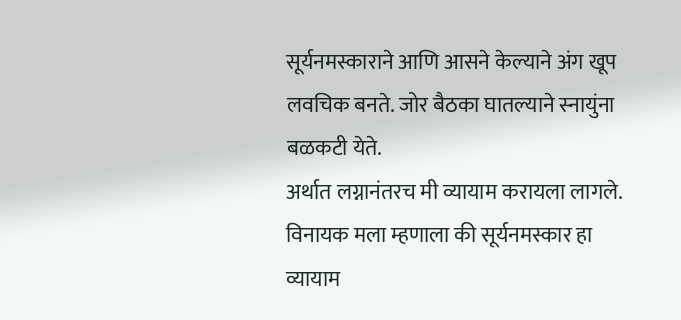सूर्यनमस्काराने आणि आसने केल्याने अंग खूप लवचिक बनते. जोर बैठका घातल्याने स्नायुंना बळकटी येते.
अर्थात लग्नानंतरच मी व्यायाम करायला लागले. विनायक मला म्हणाला की सूर्यनमस्कार हा व्यायाम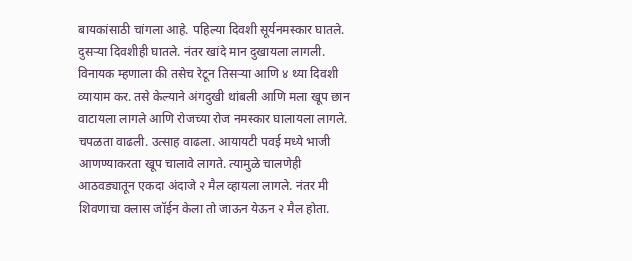बायकांसाठी चांगला आहे. पहिल्या दिवशी सूर्यनमस्कार घातले. दुसऱ्या दिवशीही घातले. नंतर खांदे मान दुखायला लागली. विनायक म्हणाला की तसेच रेटून तिसऱ्या आणि ४ थ्या दिवशी व्यायाम कर. तसे केल्याने अंगदुखी थांबली आणि मला खूप छान वाटायला लागले आणि रोजच्या रोज नमस्कार घालायला लागले. चपळता वाढली. उत्साह वाढला. आयायटी पवई मध्ये भाजी आणण्याकरता खूप चालावे लागते. त्यामुळे चालणेही आठवड्यातून एकदा अंदाजे २ मैल व्हायला लागले. नंतर मी शिवणाचा क्लास जॉईन केला तो जाऊन येऊन २ मैल होता.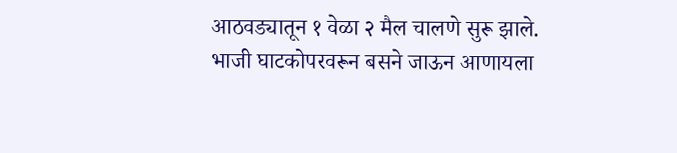आठवड्यातून १ वेळा २ मैल चालणे सुरू झाले. भाजी घाटकोपरवरून बसने जाऊन आणायला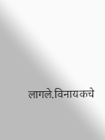लागले.विनायकचे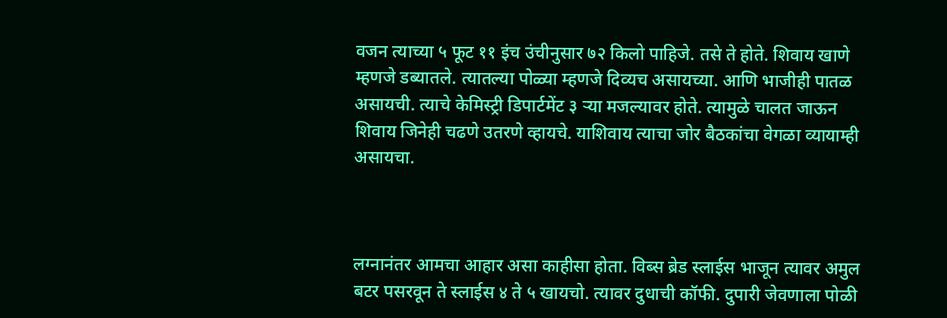वजन त्याच्या ५ फूट ११ इंच उंचीनुसार ७२ किलो पाहिजे. तसे ते होते. शिवाय खाणे म्हणजे डब्यातले. त्यातल्या पोळ्या म्हणजे दिव्यच असायच्या. आणि भाजीही पातळ असायची. त्याचे केमिस्ट्री डिपार्टमेंट ३ ऱ्या मजल्यावर होते. त्यामुळे चालत जाऊन शिवाय जिनेही चढणे उतरणे व्हायचे. याशिवाय त्याचा जोर बैठकांचा वेगळा व्यायाम्ही असायचा.



लग्नानंतर आमचा आहार असा काहीसा होता. विब्स ब्रेड स्लाईस भाजून त्यावर अमुल बटर पसरवून ते स्लाईस ४ ते ५ खायचो. त्यावर दुधाची कॉफी. दुपारी जेवणाला पोळी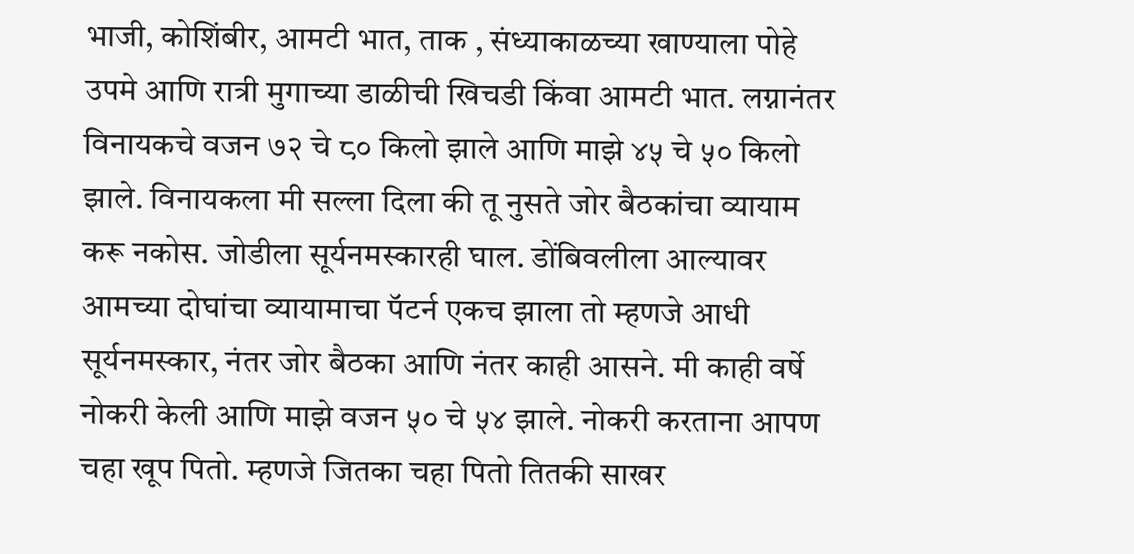भाजी, कोशिंबीर, आमटी भात, ताक , संध्याकाळच्या खाण्याला पोहे उपमे आणि रात्री मुगाच्या डाळीची खिचडी किंवा आमटी भात. लग्नानंतर विनायकचे वजन ७२ चे ८० किलो झाले आणि माझे ४५ चे ५० किलो झाले. विनायकला मी सल्ला दिला की तू नुसते जोर बैठकांचा व्यायाम करू नकोस. जोडीला सूर्यनमस्कारही घाल. डोंबिवलीला आल्यावर आमच्या दोघांचा व्यायामाचा पॅटर्न एकच झाला तो म्हणजे आधी सूर्यनमस्कार, नंतर जोर बैठका आणि नंतर काही आसने. मी काही वर्षे नोकरी केली आणि माझे वजन ५० चे ५४ झाले. नोकरी करताना आपण चहा खूप पितो. म्हणजे जितका चहा पितो तितकी साखर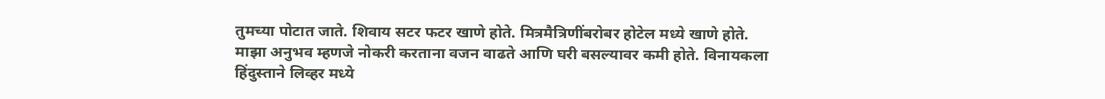तुमच्या पोटात जाते. शिवाय सटर फटर खाणे होते. मित्रमैत्रिणींबरोबर होटेल मध्ये खाणे होते. माझा अनुभव म्हणजे नोकरी करताना वजन वाढते आणि घरी बसल्यावर कमी होते. विनायकला हिंदुस्ताने लिव्हर मध्ये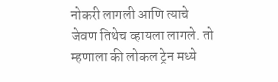नोकरी लागली आणि त्याचे जेवण तिथेच व्हायला लागले. तो म्हणाला की लोकल ट्रेन मध्ये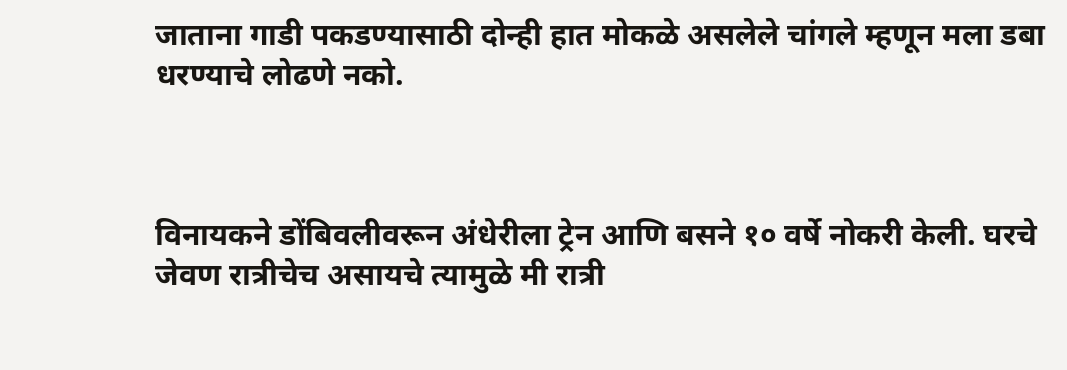जाताना गाडी पकडण्यासाठी दोन्ही हात मोकळे असलेले चांगले म्हणून मला डबा धरण्याचे लोढणे नको.



विनायकने डोंबिवलीवरून अंधेरीला ट्रेन आणि बसने १० वर्षे नोकरी केली. घरचे जेवण रात्रीचेच असायचे त्यामुळे मी रात्री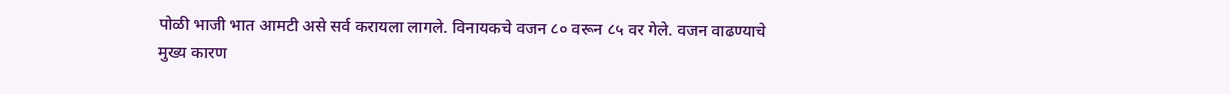पोळी भाजी भात आमटी असे सर्व करायला लागले. विनायकचे वजन ८० वरून ८५ वर गेले. वजन वाढण्याचे मुख्य कारण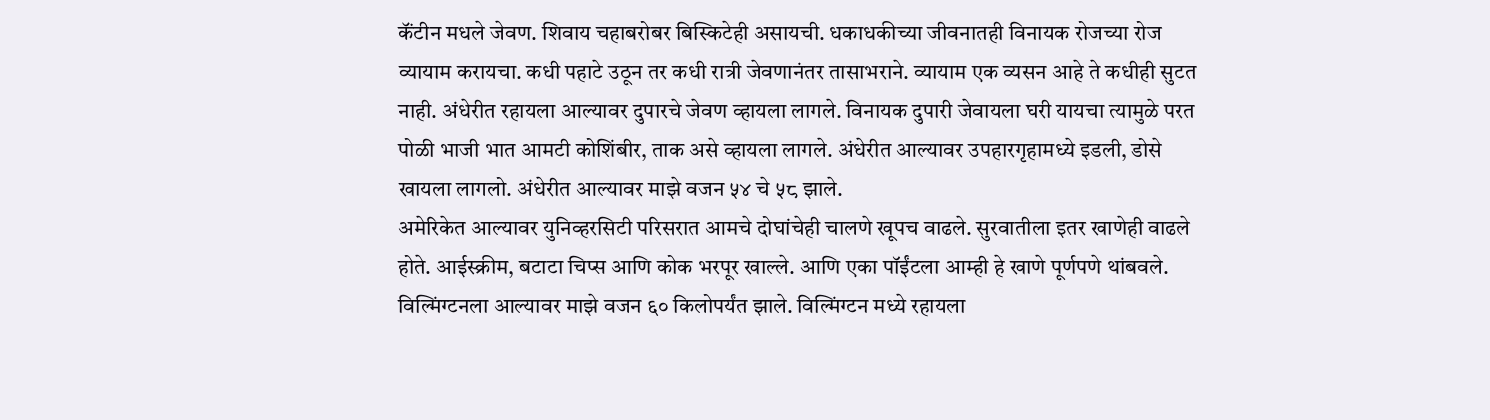कॅंटीन मधले जेवण. शिवाय चहाबरोबर बिस्किटेही असायची. धकाधकीच्या जीवनातही विनायक रोजच्या रोज व्यायाम करायचा. कधी पहाटे उठून तर कधी रात्री जेवणानंतर तासाभराने. व्यायाम एक व्यसन आहे ते कधीही सुटत नाही. अंधेरीत रहायला आल्यावर दुपारचे जेवण व्हायला लागले. विनायक दुपारी जेवायला घरी यायचा त्यामुळे परत पोळी भाजी भात आमटी कोशिंबीर, ताक असे व्हायला लागले. अंधेरीत आल्यावर उपहारगृहामध्ये इडली, डोसे खायला लागलो. अंधेरीत आल्यावर माझे वजन ५४ चे ५८ झाले.
अमेरिकेत आल्यावर युनिव्हरसिटी परिसरात आमचे दोघांचेही चालणे खूपच वाढले. सुरवातीला इतर खाणेही वाढले होते. आईस्क्रीम, बटाटा चिप्स आणि कोक भरपूर खाल्ले. आणि एका पॉईंटला आम्ही हे खाणे पूर्णपणे थांबवले. विल्मिंग्टनला आल्यावर माझे वजन ६० किलोपर्यंत झाले. विल्मिंग्टन मध्ये रहायला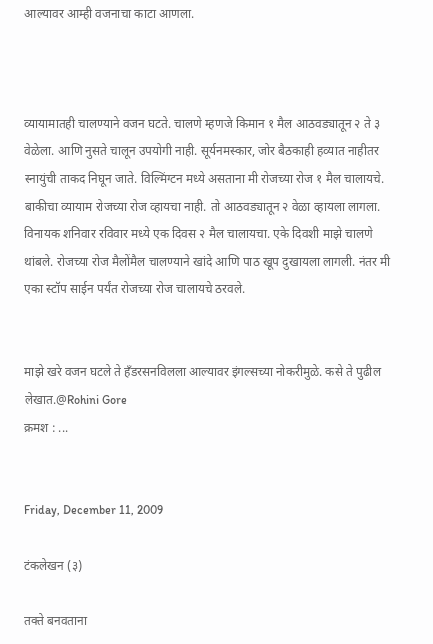आल्यावर आम्ही वजनाचा काटा आणला.



व्यायामातही चालण्याने वजन घटते. चालणे म्हणजे किमान १ मैल आठवड्यातून २ ते ३ वेळेला. आणि नुसते चालून उपयोगी नाही. सूर्यनमस्कार, जोर बैठकाही हव्यात नाहीतर स्नायुंची ताकद निघून जाते. विल्मिंग्टन मध्ये असताना मी रोजच्या रोज १ मैल चालायचे. बाकीचा व्यायाम रोजच्या रोज व्हायचा नाही. तो आठवड्यातून २ वेळा व्हायला लागला. विनायक शनिवार रविवार मध्ये एक दिवस २ मैल चालायचा. एके दिवशी माझे चालणे थांबले. रोजच्या रोज मैलोंमैल चालण्याने खांदे आणि पाठ खूप दुखायला लागली. नंतर मी एका स्टॉप साईन पर्यंत रोजच्या रोज चालायचे ठरवले.


माझे खरे वजन घटले ते हँडरसनविलला आल्यावर इंगल्सच्या नोकरीमुळे. कसे ते पुढील लेखात.@Rohini Gore
क्रमश : ...


Friday, December 11, 2009

टंकलेखन (३)

तक्ते बनवताना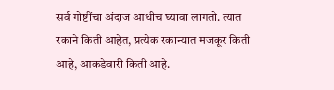सर्व गोष्टींचा अंदाज आधीच घ्यावा लागतो. त्यात रकाने किती आहेत, प्रत्येक रकान्यात मजकूर किती आहे, आकडेवारी किती आहे.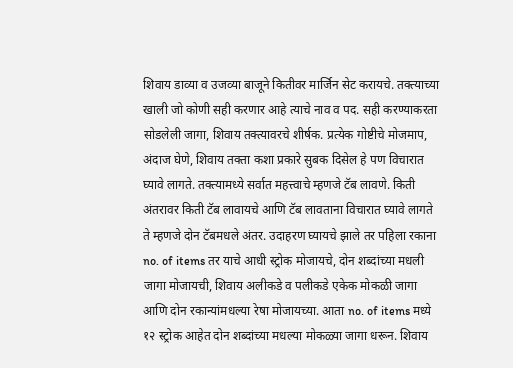शिवाय डाव्या व उजव्या बाजूने कितीवर मार्जिन सेट करायचे. तक्त्याच्या खाली जो कोणी सही करणार आहे त्याचे नाव व पद. सही करण्याकरता सोडलेली जागा, शिवाय तक्त्यावरचे शीर्षक. प्रत्येक गोष्टीचे मोजमाप, अंदाज घेणे, शिवाय तक्ता कशा प्रकारे सुबक दिसेल हे पण विचारात घ्यावे लागते. तक्त्यामध्ये सर्वात महत्त्वाचे म्हणजे टॅब लावणे. किती अंतरावर किती टॅब लावायचे आणि टॅब लावताना विचारात घ्यावे लागते ते म्हणजे दोन टॅबमधले अंतर. उदाहरण घ्यायचे झाले तर पहिला रकाना no. of items तर याचे आधी स्ट्रोक मोजायचे, दोन शब्दांच्या मधली जागा मोजायची, शिवाय अलीकडे व पलीकडे एकेक मोकळी जागा आणि दोन रकान्यांमधल्या रेषा मोजायच्या. आता no. of items मध्ये १२ स्ट्रोक आहेत दोन शब्दांच्या मधल्या मोकळ्या जागा धरून. शिवाय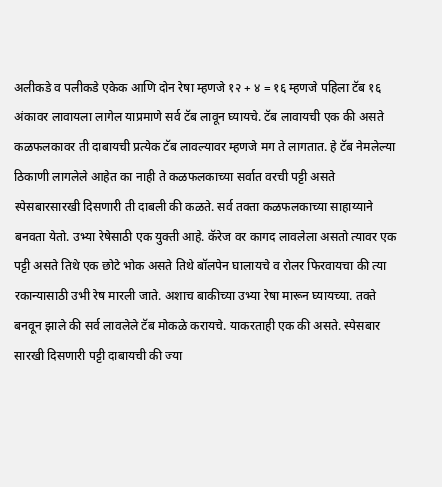अलीकडे व पलीकडे एकेक आणि दोन रेषा म्हणजे १२ + ४ = १६ म्हणजे पहिला टॅब १६ अंकावर लावायला लागेल याप्रमाणे सर्व टॅब लावून घ्यायचे. टॅब लावायची एक की असते कळफलकावर ती दाबायची प्रत्येक टॅब लावल्यावर म्हणजे मग ते लागतात. हे टॅब नेमलेल्या ठिकाणी लागलेले आहेत का नाही ते कळफलकाच्या सर्वात वरची पट्टी असते स्पेसबारसारखी दिसणारी ती दाबली की कळते. सर्व तक्ता कळफलकाच्या साहाय्याने बनवता येतो. उभ्या रेषेसाठी एक युक्ती आहे. कॅरेज वर कागद लावलेला असतो त्यावर एक पट्टी असते तिथे एक छोटे भोक असते तिथे बॉलपेन घालायचे व रोलर फिरवायचा की त्या रकान्यासाठी उभी रेष मारली जाते. अशाच बाकीच्या उभ्या रेषा मारून घ्यायच्या. तक्ते बनवून झाले की सर्व लावलेले टॅब मोकळे करायचे. याकरताही एक की असते. स्पेसबार सारखी दिसणारी पट्टी दाबायची की ज्या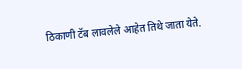ठिकाणी टॅब लावलेले आहेत तिथे जाता येते.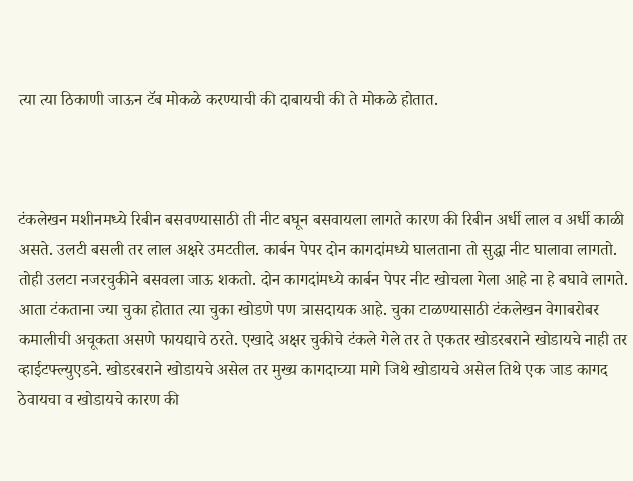त्या त्या ठिकाणी जाऊन टॅब मोकळे करण्याची की दाबायची की ते मोकळे होतात.



टंकलेखन मशीनमध्ये रिबीन बसवण्यासाठी ती नीट बघून बसवायला लागते कारण की रिबीन अर्धी लाल व अर्धी काळी असते. उलटी बसली तर लाल अक्षरे उमटतील. कार्बन पेपर दोन कागदांमध्ये घालताना तो सुद्धा नीट घालावा लागतो. तोही उलटा नजरचुकीने बसवला जाऊ शकतो. दोन कागदांमध्ये कार्बन पेपर नीट खोचला गेला आहे ना हे बघावे लागते. आता टंकताना ज्या चुका होतात त्या चुका खोडणे पण त्रासदायक आहे. चुका टाळण्यासाठी टंकलेखन वेगाबरोबर कमालीची अचूकता असणे फायद्याचे ठरते. एखादे अक्षर चुकीचे टंकले गेले तर ते एकतर खोडरबराने खोडायचे नाही तर व्हाईटफ्ल्युएडने. खोडरबराने खोडायचे असेल तर मुख्य कागदाच्या मागे जिथे खोडायचे असेल तिथे एक जाड कागद ठेवायचा व खोडायचे कारण की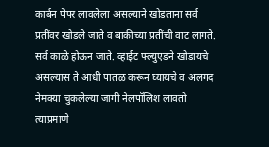कार्बन पेपर लावलेला असल्याने खोडताना सर्व प्रतींवर खोडले जाते व बाकीच्या प्रतींची वाट लागते. सर्व काळे होऊन जाते. व्हाईट फ्ल्युएडने खोडायचे असल्यास ते आधी पातळ करून घ्यायचे व अलगद नेमक्या चुकलेल्या जागी नेलपॉलिश लावतो त्याप्रमाणे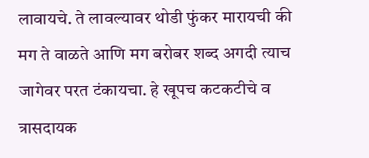लावायचे. ते लावल्यावर थोडी फुंकर मारायची की मग ते वाळते आणि मग बरोबर शब्द अगदी त्याच जागेवर परत टंकायचा. हे खूपच कटकटीचे व त्रासदायक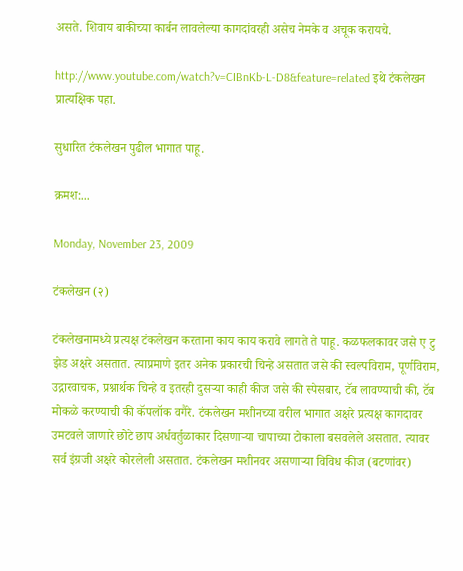असते. शिवाय बाकीच्या कार्बन लावलेल्या कागदांवरही असेच नेमके व अचूक करायचे.

http://www.youtube.com/watch?v=CIBnKb-L-D8&feature=related इथे टंकलेखन प्रात्यक्षिक पहा.

सुधारित टंकलेखन पुढील भागात पाहू.

क्रमश:...

Monday, November 23, 2009

टंकलेखन (२)

टंकलेखनामध्ये प्रत्यक्ष टंकलेखन करताना काय काय करावे लागते ते पाहू. कळफलकावर जसे ए टु झेड अक्षरे असतात. त्याप्रमाणे इतर अनेक प्रकारची चिन्हे असतात जसे की स्वल्पविराम, पूर्णविराम, उद्गारवाचक, प्रश्नार्थक चिन्हे व इतरही दुसऱ्या काही कीज जसे की स्पेसबार, टॅब लावण्याची की, टॅब मोकळे करण्याची की कॅपलॉक वगैरे. टंकलेखन मशीनच्या वरील भागात अक्षरे प्रत्यक्ष कागदावर उमटवले जाणारे छोटे छाप अर्धवर्तुळाकार दिसणाऱ्या चापाच्या टोकाला बसवलेले असतात. त्यावर सर्व इंग्रजी अक्षरे कोरलेली असतात. टंकलेखन मशीनवर असणाऱ्या विविध कीज (बटणांवर)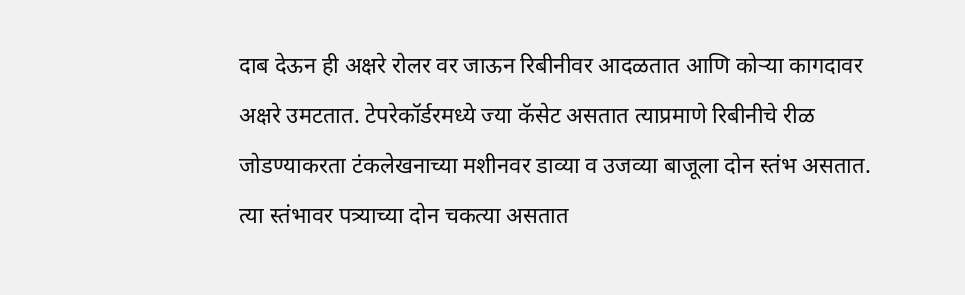दाब देऊन ही अक्षरे रोलर वर जाऊन रिबीनीवर आदळतात आणि कोऱ्या कागदावर अक्षरे उमटतात. टेपरेकॉर्डरमध्ये ज्या कॅसेट असतात त्याप्रमाणे रिबीनीचे रीळ जोडण्याकरता टंकलेखनाच्या मशीनवर डाव्या व उजव्या बाजूला दोन स्तंभ असतात. त्या स्तंभावर पत्र्याच्या दोन चकत्या असतात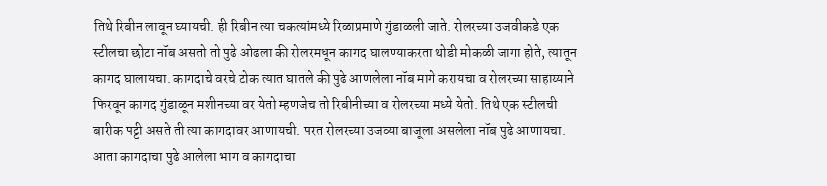तिथे रिबीन लावून घ्यायची. ही रिबीन त्या चकत्यांमध्ये रिळाप्रमाणे गुंडाळली जाते. रोलरच्या उजवीकडे एक स्टीलचा छोटा नॉब असतो तो पुढे ओढला की रोलरमधून कागद घालण्याकरता थोडी मोकळी जागा होते, त्यातून कागद घालायचा. कागदाचे वरचे टोक त्यात घातले की पुढे आणलेला नॉब मागे करायचा व रोलरच्या साहाय्याने फिरवून कागद गुंडाळून मशीनच्या वर येतो म्हणजेच तो रिबीनीच्या व रोलरच्या मध्ये येतो. तिथे एक स्टीलची बारीक पट्टी असते ती त्या कागदावर आणायची. परत रोलरच्या उजव्या बाजूला असलेला नॉब पुढे आणायचा. आता कागदाचा पुढे आलेला भाग व कागदाचा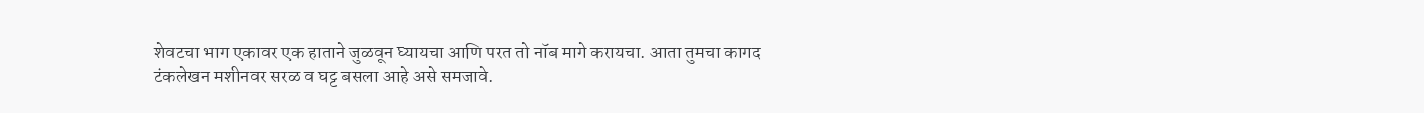शेवटचा भाग एकावर एक हाताने जुळवून घ्यायचा आणि परत तो नॉब मागे करायचा. आता तुमचा कागद टंकलेखन मशीनवर सरळ व घट्ट बसला आहे असे समजावे.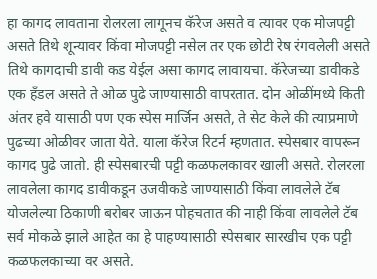हा कागद लावताना रोलरला लागूनच कॅरेज असते व त्यावर एक मोजपट्टी असते तिथे शून्यावर किंवा मोजपट्टी नसेल तर एक छोटी रेष रंगवलेली असते तिथे कागदाची डावी कड येईल असा कागद लावायचा. कॅरेजच्या डावीकडे एक हँडल असते ते ओळ पुढे जाण्यासाठी वापरतात. दोन ओळींमध्ये किती अंतर हवे यासाठी पण एक स्पेस मार्जिन असते, ते सेट केले की त्याप्रमाणे पुढच्या ओळीवर जाता येते. याला कॅरेज रिटर्न म्हणतात. स्पेसबार वापरून कागद पुढे जातो. ही स्पेसबारची पट्टी कळफलकावर खाली असते. रोलरला लावलेला कागद डावीकडून उजवीकडे जाण्यासाठी किंवा लावलेले टॅब योजलेल्या ठिकाणी बरोबर जाऊन पोहचतात की नाही किंवा लावलेले टॅब सर्व मोकळे झाले आहेत का हे पाहण्यासाठी स्पेसबार सारखीच एक पट्टी कळफलकाच्या वर असते.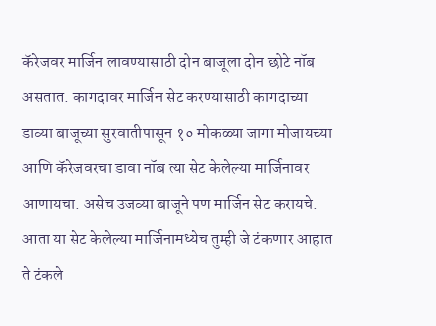कॅरेजवर मार्जिन लावण्यासाठी दोन बाजूला दोन छोटे नॉब असतात. कागदावर मार्जिन सेट करण्यासाठी कागदाच्या डाव्या बाजूच्या सुरवातीपासून १० मोकळ्या जागा मोजायच्या आणि कॅरेजवरचा डावा नॉब त्या सेट केलेल्या मार्जिनावर आणायचा. असेच उजव्या बाजूने पण मार्जिन सेट करायचे. आता या सेट केलेल्या मार्जिनामध्येच तुम्ही जे टंकणार आहात ते टंकले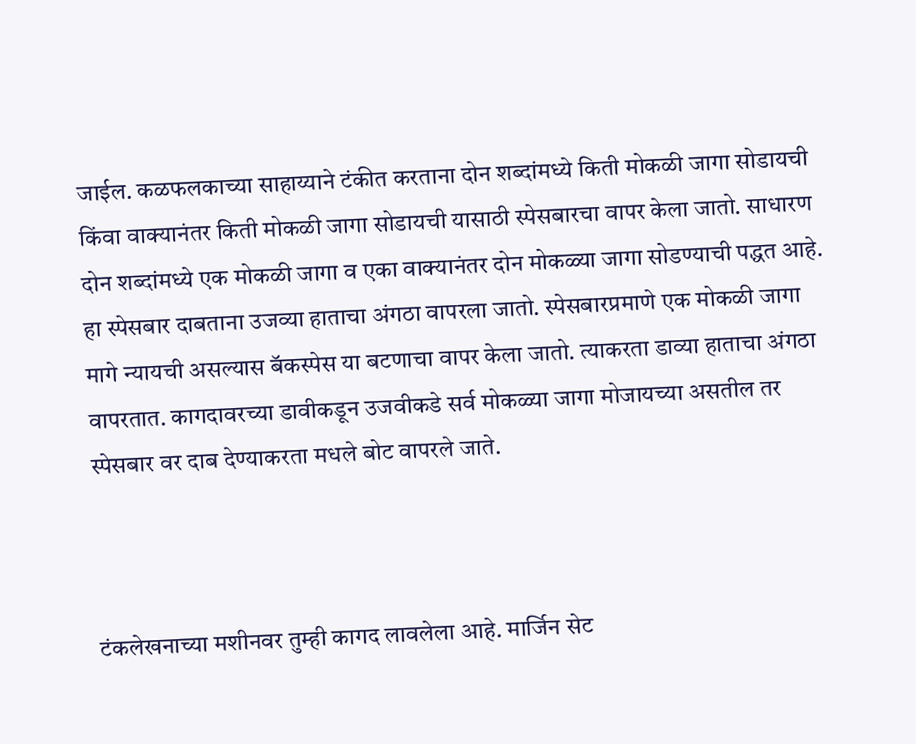जाईल. कळफलकाच्या साहाय्याने टंकीत करताना दोन शब्दांमध्ये किती मोकळी जागा सोडायची किंवा वाक्यानंतर किती मोकळी जागा सोडायची यासाठी स्पेसबारचा वापर केला जातो. साधारण दोन शब्दांमध्ये एक मोकळी जागा व एका वाक्यानंतर दोन मोकळ्या जागा सोडण्याची पद्धत आहे. हा स्पेसबार दाबताना उजव्या हाताचा अंगठा वापरला जातो. स्पेसबारप्रमाणे एक मोकळी जागा मागे न्यायची असल्यास बॅकस्पेस या बटणाचा वापर केला जातो. त्याकरता डाव्या हाताचा अंगठा वापरतात. कागदावरच्या डावीकडून उजवीकडे सर्व मोकळ्या जागा मोजायच्या असतील तर स्पेसबार वर दाब देण्याकरता मधले बोट वापरले जाते.



टंकलेखनाच्या मशीनवर तुम्ही कागद लावलेला आहे. मार्जिन सेट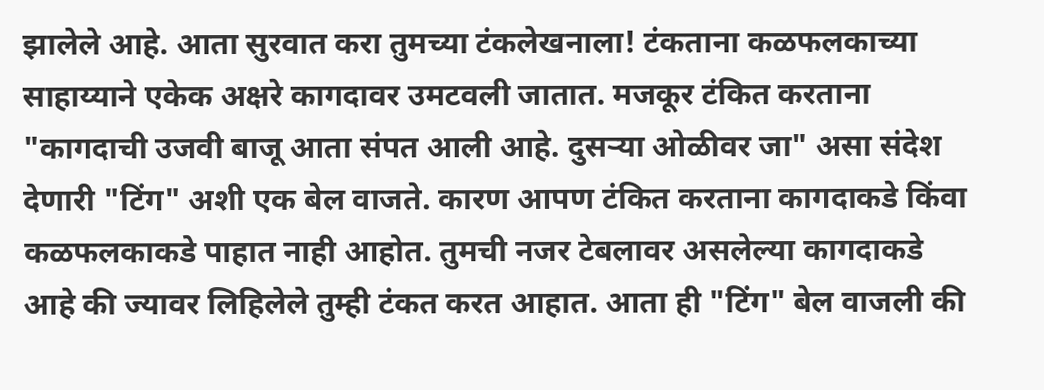झालेले आहे. आता सुरवात करा तुमच्या टंकलेखनाला! टंकताना कळफलकाच्या साहाय्याने एकेक अक्षरे कागदावर उमटवली जातात. मजकूर टंकित करताना "कागदाची उजवी बाजू आता संपत आली आहे. दुसऱ्या ओळीवर जा" असा संदेश देणारी "टिंग" अशी एक बेल वाजते. कारण आपण टंकित करताना कागदाकडे किंवा कळफलकाकडे पाहात नाही आहोत. तुमची नजर टेबलावर असलेल्या कागदाकडे आहे की ज्यावर लिहिलेले तुम्ही टंकत करत आहात. आता ही "टिंग" बेल वाजली की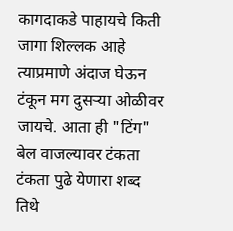कागदाकडे पाहायचे किती जागा शिल्लक आहे त्याप्रमाणे अंदाज घेऊन टंकून मग दुसऱ्या ओळीवर जायचे. आता ही "टिंग" बेल वाजल्यावर टंकता टंकता पुढे येणारा शब्द तिथे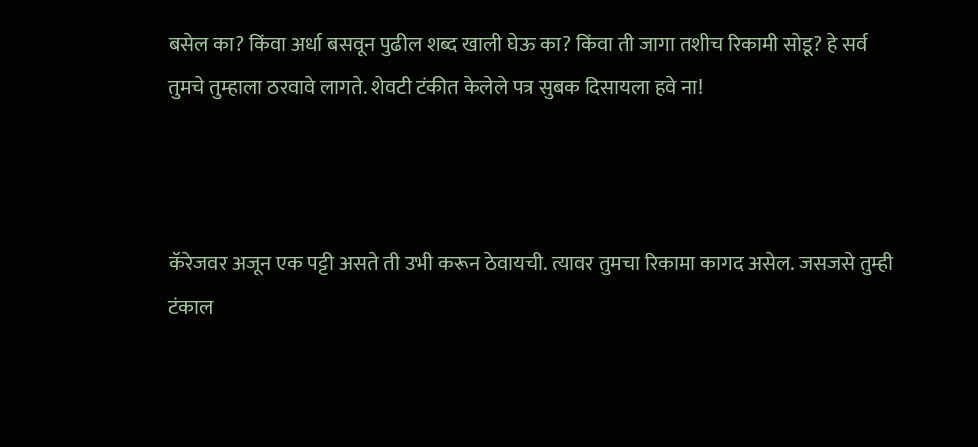बसेल का? किंवा अर्धा बसवून पुढील शब्द खाली घेऊ का? किंवा ती जागा तशीच रिकामी सोडू? हे सर्व तुमचे तुम्हाला ठरवावे लागते. शेवटी टंकीत केलेले पत्र सुबक दिसायला हवे ना!



कॅरेजवर अजून एक पट्टी असते ती उभी करून ठेवायची. त्यावर तुमचा रिकामा कागद असेल. जसजसे तुम्ही टंकाल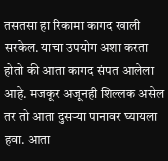तसतसा हा रिकामा कागद खाली सरकेल. याचा उपयोग अशा करता होतो की आता कागद संपत आलेला आहे. मजकूर अजूनही शिल्लक असेल तर तो आता दुसऱ्या पानावर घ्यायला हवा. आता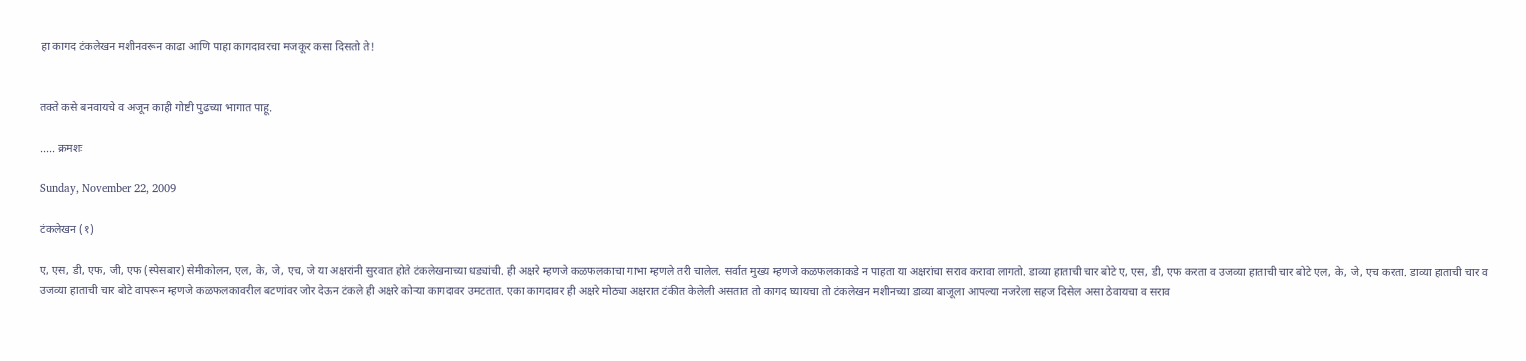हा कागद टंकलेखन मशीनवरून काढा आणि पाहा कागदावरचा मजकूर कसा दिसतो ते!


तक्ते कसे बनवायचे व अजून काही गोष्टी पुढच्या भागात पाहू.

..... क्रमशः

Sunday, November 22, 2009

टंकलेखन (१)

ए, एस, डी, एफ, जी, एफ (स्पेसबार) सेमीकोलन, एल, के, जे, एच, जे या अक्षरांनी सुरवात होते टंकलेखनाच्या धड्यांची. ही अक्षरे म्हणजे कळफलकाचा गाभा म्हणले तरी चालेल. सर्वात मुख्य म्हणजे कळफलकाकडे न पाहता या अक्षरांचा सराव करावा लागतो. डाव्या हाताची चार बोटे ए, एस, डी, एफ करता व उजव्या हाताची चार बोटे एल, के, जे, एच करता. डाव्या हाताची चार व उजव्या हाताची चार बोटे वापरून म्हणजे कळफलकावरील बटणांवर जोर देऊन टंकले ही अक्षरे कोऱ्या कागदावर उमटतात. एका कागदावर ही अक्षरे मोठ्या अक्षरात टंकीत केलेली असतात तो कागद घ्यायचा तो टंकलेखन मशीनच्या डाव्या बाजूला आपल्या नजरेला सहज दिसेल असा ठेवायचा व सराव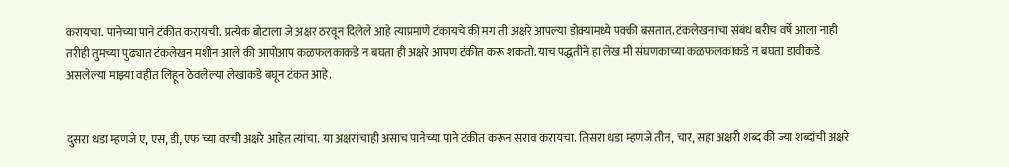करायचा. पानेच्या पाने टंकीत करायची. प्रत्येक बोटाला जे अक्षर ठरवून दिलेले आहे त्याप्रमाणे टंकायचे की मग ती अक्षरे आपल्या डोक्यामध्ये पक्की बसतात. टंकलेखनाचा संबंध बरीच वर्षे आला नाही तरीही तुमच्या पुढ्यात टंकलेखन मशीन आले की आपोआप कळफलकाकडे न बघता ही अक्षरे आपण टंकीत करू शकतो. याच पद्धतीने हा लेख मी संघणकाच्या कळफलकाकडे न बघता डावीकडे असलेल्या माझ्या वहीत लिहून ठेवलेल्या लेखाकडे बघून टंकत आहे.


दुसरा धडा म्हणजे ए, एस, डी, एफ च्या वरची अक्षरे आहेत त्यांचा. या अक्षरांचाही असाच पानेच्या पाने टंकीत करून सराव करायचा. तिसरा धडा म्हणजे तीन, चार, सहा अक्षरी शब्द की ज्या शब्दांची अक्षरे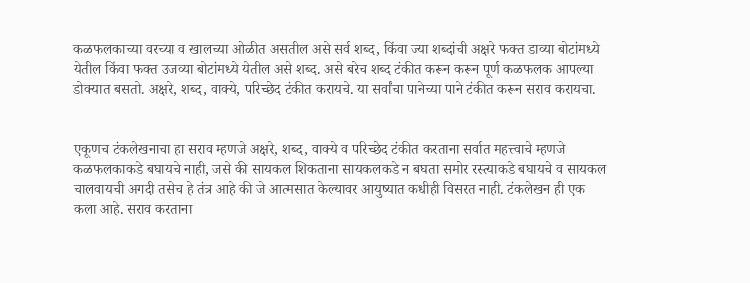कळफलकाच्या वरच्या व खालच्या ओळीत असतील असे सर्व शब्द, किंवा ज्या शब्दांची अक्षरे फक्त डाव्या बोटांमध्ये येतील किंवा फक्त उजव्या बोटांमध्ये येतील असे शब्द. असे बरेच शब्द टंकीत करून करून पूर्ण कळफलक आपल्या डोक्यात बसतो. अक्षरे, शब्द, वाक्ये, परिच्छेद टंकीत करायचे. या सर्वांचा पानेच्या पाने टंकीत करून सराव करायचा.


एकूणच टंकलेखनाचा हा सराव म्हणजे अक्षरे, शब्द, वाक्ये व परिच्छेद टंकीत करताना सर्वात महत्त्वाचे म्हणजे कळफलकाकडे बघायचे नाही, जसे की सायकल शिकताना सायकलकडे न बघता समोर रस्त्याकडे बघायचे व सायकल चालवायची अगदी तसेच हे तंत्र आहे की जे आत्मसात केल्यावर आयुष्यात कधीही विसरत नाही. टंकलेखन ही एक कला आहे. सराव करताना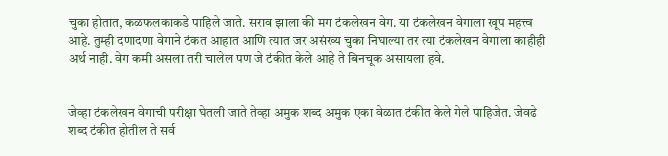चुका होतात, कळफलकाकडे पाहिले जाते. सराव झाला की मग टंकलेखन वेग. या टंकलेखन वेगाला खूप महत्त्व आहे. तुम्ही दणादणा वेगाने टंकत आहात आणि त्यात जर असंख्य चुका निघाल्या तर त्या टंकलेखन वेगाला काहीही अर्थ नाही. वेग कमी असला तरी चालेल पण जे टंकीत केले आहे ते बिनचूक असायला हवे.


जेव्हा टंकलेखन वेगाची परीक्षा घेतली जाते तेव्हा अमुक शब्द अमुक एका वेळात टंकीत केले गेले पाहिजेत. जेवढे शब्द टंकीत होतील ते सर्व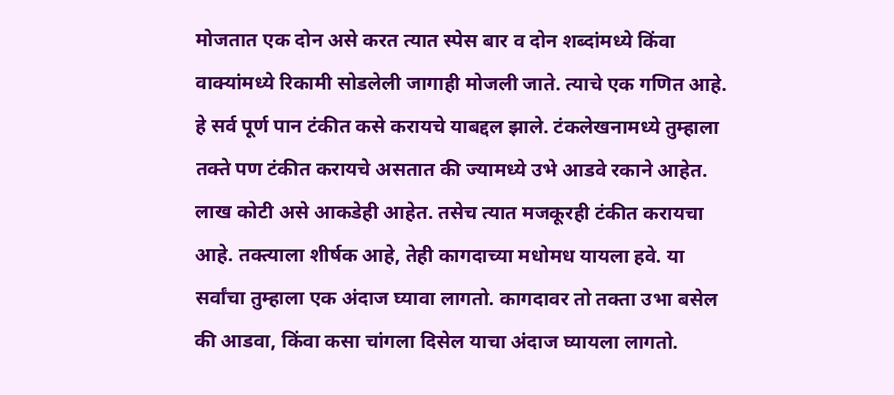मोजतात एक दोन असे करत त्यात स्पेस बार व दोन शब्दांमध्ये किंवा वाक्यांमध्ये रिकामी सोडलेली जागाही मोजली जाते. त्याचे एक गणित आहे. हे सर्व पूर्ण पान टंकीत कसे करायचे याबद्दल झाले. टंकलेखनामध्ये तुम्हाला तक्ते पण टंकीत करायचे असतात की ज्यामध्ये उभे आडवे रकाने आहेत. लाख कोटी असे आकडेही आहेत. तसेच त्यात मजकूरही टंकीत करायचा आहे. तक्त्याला शीर्षक आहे, तेही कागदाच्या मधोमध यायला हवे. या सर्वांचा तुम्हाला एक अंदाज घ्यावा लागतो. कागदावर तो तक्ता उभा बसेल की आडवा, किंवा कसा चांगला दिसेल याचा अंदाज घ्यायला लागतो.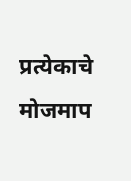प्रत्येकाचे मोजमाप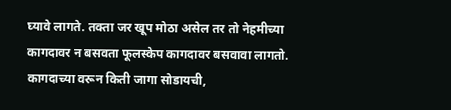घ्यावे लागते. तक्ता जर खूप मोठा असेल तर तो नेहमीच्या कागदावर न बसवता फूलस्केप कागदावर बसवावा लागतो. कागदाच्या वरून किती जागा सोडायची,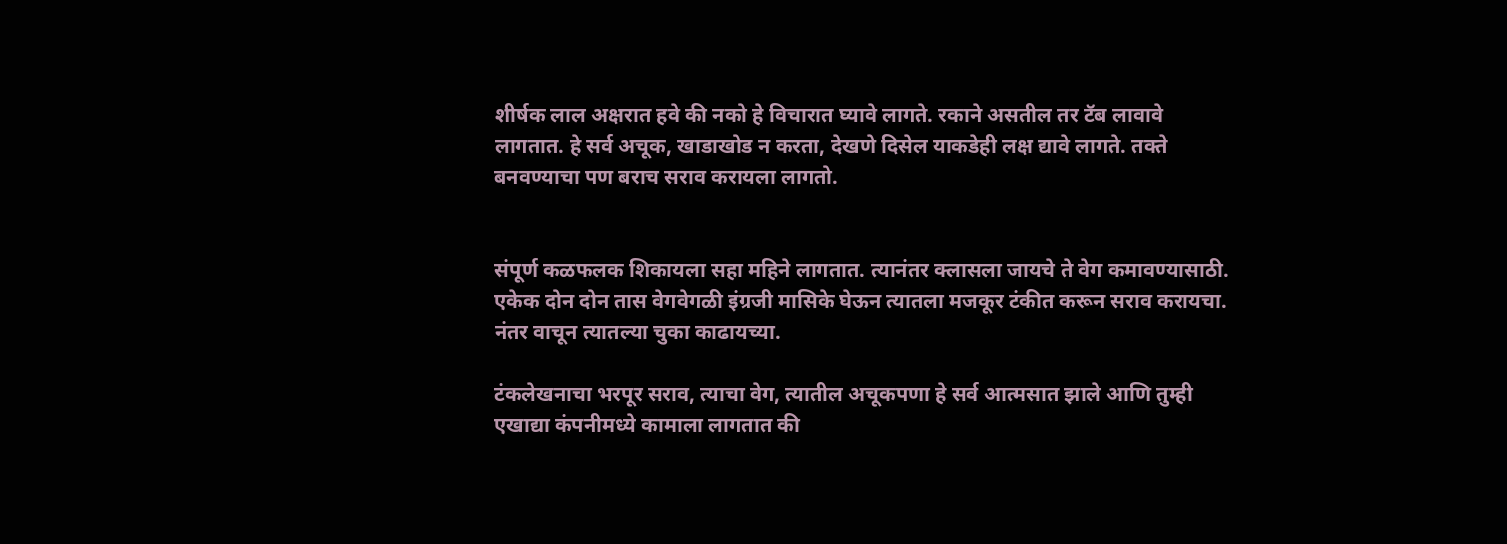शीर्षक लाल अक्षरात हवे की नको हे विचारात घ्यावे लागते. रकाने असतील तर टॅब लावावे लागतात. हे सर्व अचूक, खाडाखोड न करता, देखणे दिसेल याकडेही लक्ष द्यावे लागते. तक्ते बनवण्याचा पण बराच सराव करायला लागतो.


संपूर्ण कळफलक शिकायला सहा महिने लागतात. त्यानंतर क्लासला जायचे ते वेग कमावण्यासाठी. एकेक दोन दोन तास वेगवेगळी इंग्रजी मासिके घेऊन त्यातला मजकूर टंकीत करून सराव करायचा. नंतर वाचून त्यातल्या चुका काढायच्या.

टंकलेखनाचा भरपूर सराव, त्याचा वेग, त्यातील अचूकपणा हे सर्व आत्मसात झाले आणि तुम्ही एखाद्या कंपनीमध्ये कामाला लागतात की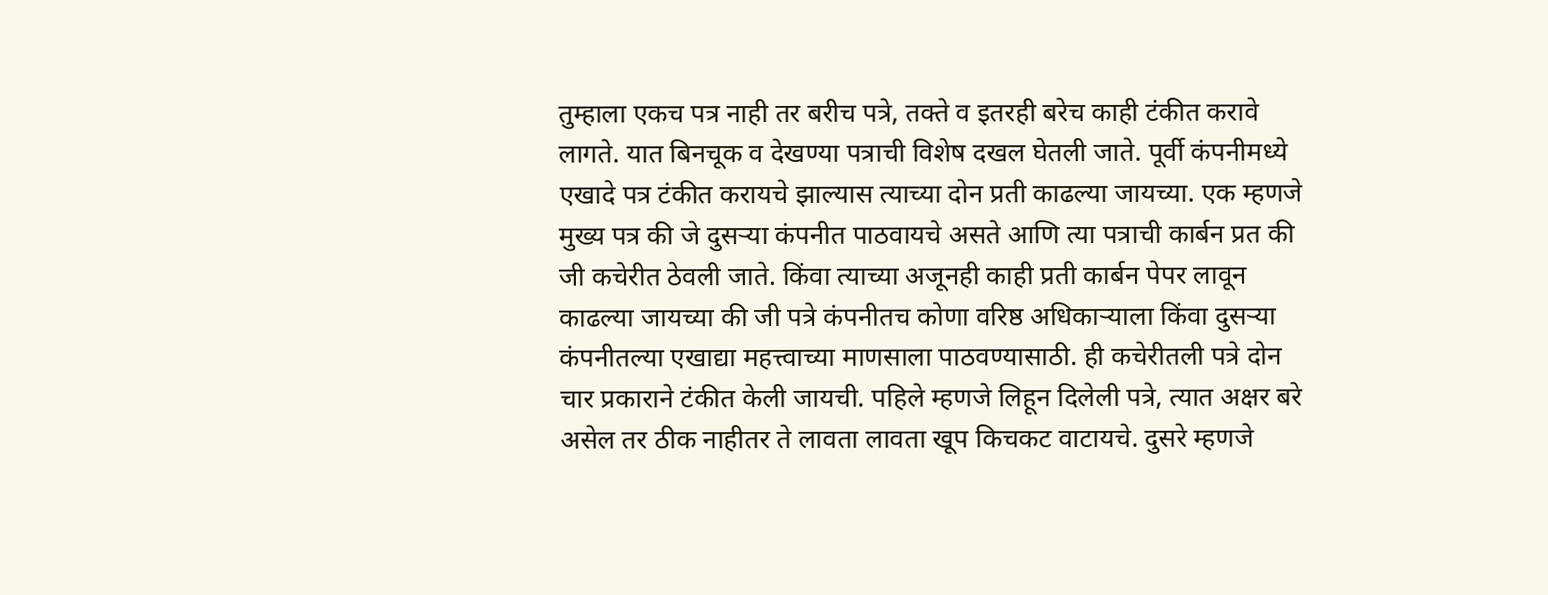तुम्हाला एकच पत्र नाही तर बरीच पत्रे, तक्ते व इतरही बरेच काही टंकीत करावे लागते. यात बिनचूक व देखण्या पत्राची विशेष दखल घेतली जाते. पूर्वी कंपनीमध्ये एखादे पत्र टंकीत करायचे झाल्यास त्याच्या दोन प्रती काढल्या जायच्या. एक म्हणजे मुख्य पत्र की जे दुसऱ्या कंपनीत पाठवायचे असते आणि त्या पत्राची कार्बन प्रत की जी कचेरीत ठेवली जाते. किंवा त्याच्या अजूनही काही प्रती कार्बन पेपर लावून काढल्या जायच्या की जी पत्रे कंपनीतच कोणा वरिष्ठ अधिकाऱ्याला किंवा दुसऱ्या कंपनीतल्या एखाद्या महत्त्वाच्या माणसाला पाठवण्यासाठी. ही कचेरीतली पत्रे दोन चार प्रकाराने टंकीत केली जायची. पहिले म्हणजे लिहून दिलेली पत्रे, त्यात अक्षर बरे असेल तर ठीक नाहीतर ते लावता लावता खूप किचकट वाटायचे. दुसरे म्हणजे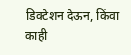डिक्टेशन देऊन, किंवा काही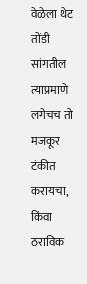वेळेला थेट तोंडी सांगतील त्याप्रमाणे लगेचच तो मजकूर टंकीत करायचा, किंवा ठराविक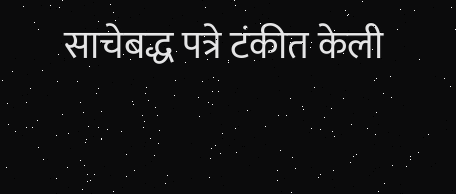साचेबद्ध पत्रे टंकीत केली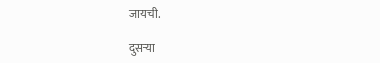जायची.

दुसऱ्या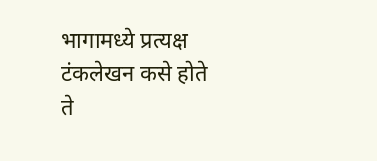भागामध्ये प्रत्यक्ष टंकलेखन कसे होते ते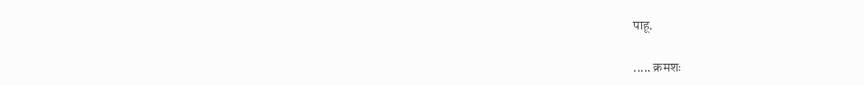पाहू.

..... क्रमशः